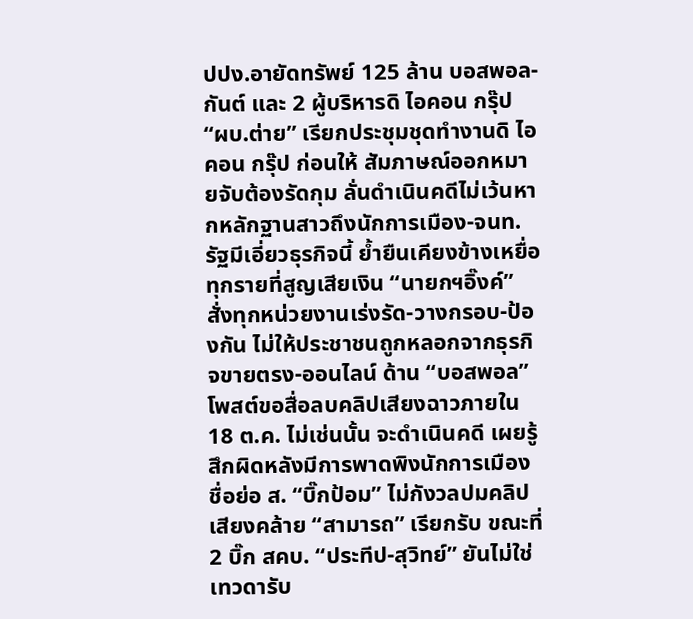ปปง.อายัดทรัพย์ 125 ล้าน บอสพอล-กันต์ และ 2 ผู้บริหารดิ ไอคอน กรุ๊ป “ผบ.ต่าย” เรียกประชุมชุดทำงานดิ ไอคอน กรุ๊ป ก่อนให้ สัมภาษณ์ออกหมายจับต้องรัดกุม ลั่นดำเนินคดีไม่เว้นหากหลักฐานสาวถึงนักการเมือง-จนท.รัฐมีเอี่ยวธุรกิจนี้ ย้ำยืนเคียงข้างเหยื่อทุกรายที่สูญเสียเงิน “นายกฯอิ๊งค์” สั่งทุกหน่วยงานเร่งรัด-วางกรอบ-ป้องกัน ไม่ให้ประชาชนถูกหลอกจากธุรกิจขายตรง-ออนไลน์ ด้าน “บอสพอล” โพสต์ขอสื่อลบคลิปเสียงฉาวภายใน 18 ต.ค. ไม่เช่นนั้น จะดำเนินคดี เผยรู้สึกผิดหลังมีการพาดพิงนักการเมือง ชื่อย่อ ส. “บิ๊กป้อม” ไม่กังวลปมคลิปเสียงคล้าย “สามารถ” เรียกรับ ขณะที่ 2 บิ๊ก สคบ. “ประทีป-สุวิทย์” ยันไม่ใช่เทวดารับ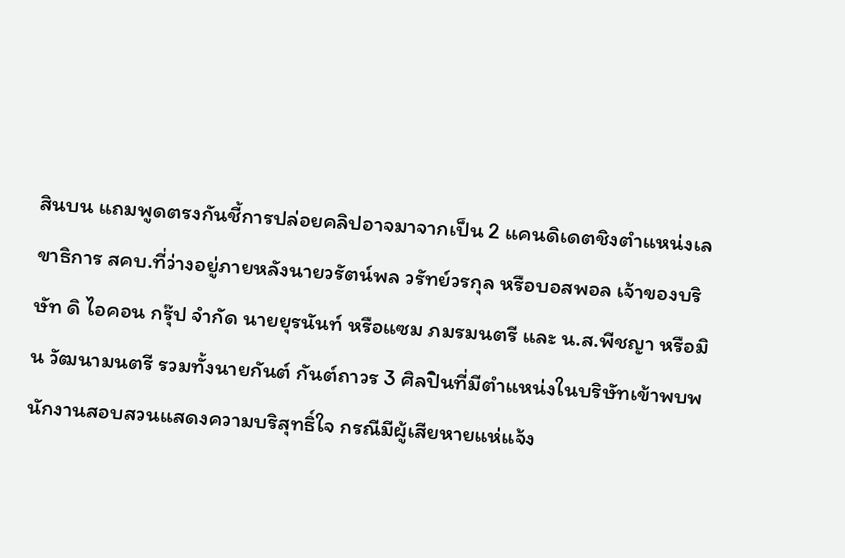สินบน แถมพูดตรงกันชี้การปล่อยคลิปอาจมาจากเป็น 2 แคนดิเดตชิงตำแหน่งเลขาธิการ สคบ.ที่ว่างอยู่ภายหลังนายวรัตน์พล วรัทย์วรกุล หรือบอสพอล เจ้าของบริษัท ดิ ไอคอน กรุ๊ป จำกัด นายยุรนันท์ หรือแซม ภมรมนตรี และ น.ส.พีชญา หรือมิน วัฒนามนตรี รวมทั้งนายกันต์ กันต์ถาวร 3 ศิลปินที่มีตำแหน่งในบริษัทเข้าพบพนักงานสอบสวนแสดงความบริสุทธิ์ใจ กรณีมีผู้เสียหายแห่แจ้ง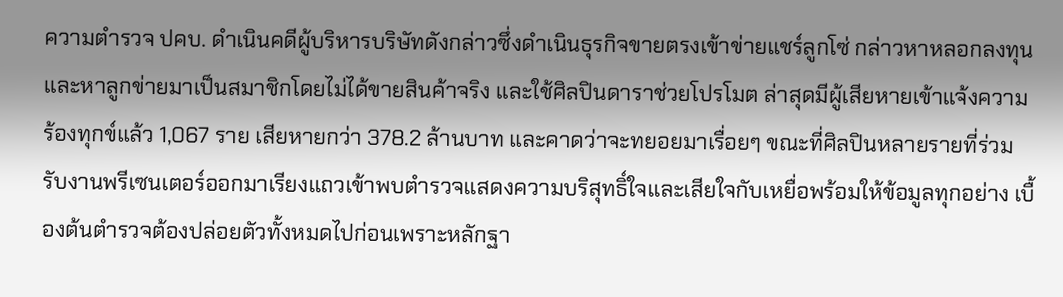ความตำรวจ ปคบ. ดำเนินคดีผู้บริหารบริษัทดังกล่าวซึ่งดำเนินธุรกิจขายตรงเข้าข่ายแชร์ลูกโซ่ กล่าวหาหลอกลงทุนและหาลูกข่ายมาเป็นสมาชิกโดยไม่ได้ขายสินค้าจริง และใช้ศิลปินดาราช่วยโปรโมต ล่าสุดมีผู้เสียหายเข้าแจ้งความร้องทุกข์แล้ว 1,067 ราย เสียหายกว่า 378.2 ล้านบาท และคาดว่าจะทยอยมาเรื่อยๆ ขณะที่ศิลปินหลายรายที่ร่วมรับงานพรีเซนเตอร์ออกมาเรียงแถวเข้าพบตำรวจแสดงความบริสุทธิ์ใจและเสียใจกับเหยื่อพร้อมให้ข้อมูลทุกอย่าง เบื้องต้นตำรวจต้องปล่อยตัวทั้งหมดไปก่อนเพราะหลักฐา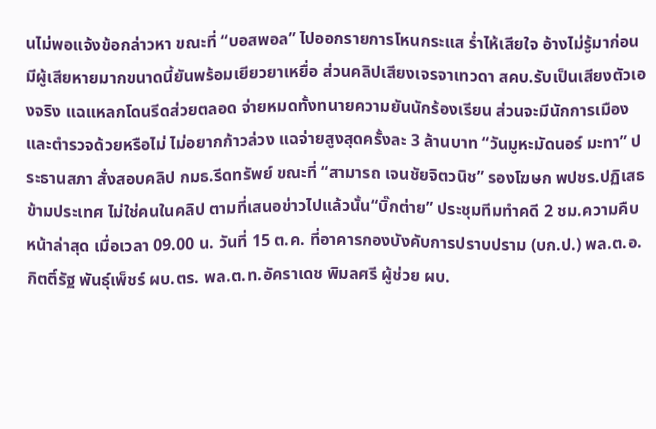นไม่พอแจ้งข้อกล่าวหา ขณะที่ “บอสพอล” ไปออกรายการโหนกระแส ร่ำไห้เสียใจ อ้างไม่รู้มาก่อนมีผู้เสียหายมากขนาดนี้ยันพร้อมเยียวยาเหยื่อ ส่วนคลิปเสียงเจรจาเทวดา สคบ.รับเป็นเสียงตัวเองจริง แฉแหลกโดนรีดส่วยตลอด จ่ายหมดทั้งทนายความยันนักร้องเรียน ส่วนจะมีนักการเมืองและตำรวจด้วยหรือไม่ ไม่อยากก้าวล่วง แฉจ่ายสูงสุดครั้งละ 3 ล้านบาท “วันมูหะมัดนอร์ มะทา” ประธานสภา สั่งสอบคลิป กมธ.รีดทรัพย์ ขณะที่ “สามารถ เจนชัยจิตวนิช” รองโฆษก พปชร.ปฏิเสธข้ามประเทศ ไม่ใช่คนในคลิป ตามที่เสนอข่าวไปแล้วนั้น“บิ๊กต่าย” ประชุมทีมทำคดี 2 ชม.ความคืบหน้าล่าสุด เมื่อเวลา 09.00 น. วันที่ 15 ต.ค. ที่อาคารกองบังคับการปราบปราม (บก.ป.) พล.ต.อ.กิตติ์รัฐ พันธุ์เพ็ชร์ ผบ.ตร. พล.ต.ท.อัคราเดช พิมลศรี ผู้ช่วย ผบ.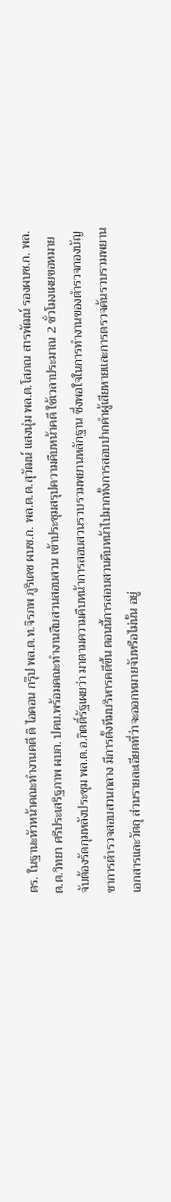ตร. ในฐานะหัวหน้าคณะทำงานคดี ดิ ไอคอน กรุ๊ป พล.ต.ท.จิรภพ ภูริเดช ผบช.ก. พล.ต.ต.สุวัฒน์ แสงนุ่ม พล.ต.โสภณ สารพัฒน์ รองผบช.ก. พล.ต.ต.วิทยา ศรีประเสริฐภาพ ผบก. ปคบ.พร้อมคณะทำงานสืบสวนสอบสวน เข้าประชุมสรุปความคืบหน้าคดี ใช้เวลาประมาณ 2 ชั่วโมงเผยขอหมายจับต้องรัดกุมหลังประชุม พล.ต.อ.กิตติ์รัฐเผยว่า มาตามความคืบหน้าการสอบสวนรวบรวมพยานหลักฐาน ซึ่งพอใจในการทำงานของตำรวจกองบัญชาการตำรวจสอบสวนกลาง มีการตั้งทีมบริหารคดีขึ้น ตอนนี้การสอบสวนคืบหน้าไปมากทั้งการสอบปากคำผู้เสียหายและการตรวจค้นรวบรวมพยานเอกสารและวัตถุ ส่วนรายละเอียดที่ว่าจะออกหมายจับหรือไม่นั้น อยู่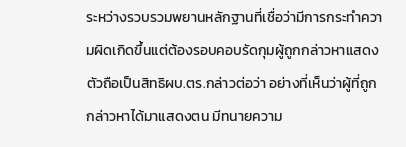ระหว่างรวบรวมพยานหลักฐานที่เชื่อว่ามีการกระทำความผิดเกิดขึ้นแต่ต้องรอบคอบรัดกุมผู้ถูกกล่าวหาแสดงตัวถือเป็นสิทธิผบ.ตร.กล่าวต่อว่า อย่างที่เห็นว่าผู้ที่ถูกกล่าวหาได้มาแสดงตน มีทนายความ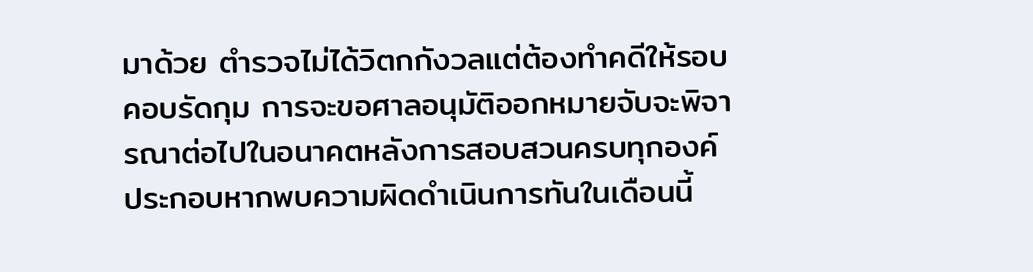มาด้วย ตำรวจไม่ได้วิตกกังวลแต่ต้องทำคดีให้รอบคอบรัดกุม การจะขอศาลอนุมัติออกหมายจับจะพิจารณาต่อไปในอนาคตหลังการสอบสวนครบทุกองค์ประกอบหากพบความผิดดำเนินการทันในเดือนนี้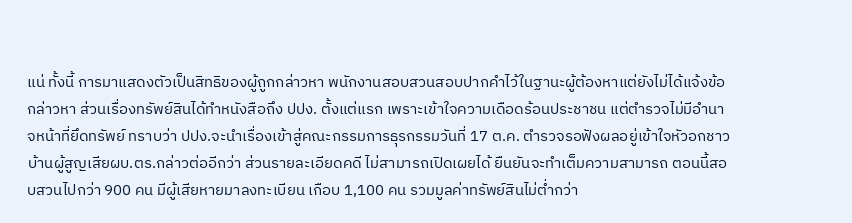แน่ ทั้งนี้ การมาแสดงตัวเป็นสิทธิของผู้ถูกกล่าวหา พนักงานสอบสวนสอบปากคำไว้ในฐานะผู้ต้องหาแต่ยังไม่ได้แจ้งข้อกล่าวหา ส่วนเรื่องทรัพย์สินได้ทำหนังสือถึง ปปง. ตั้งแต่แรก เพราะเข้าใจความเดือดร้อนประชาชน แต่ตำรวจไม่มีอำนาจหน้าที่ยึดทรัพย์ ทราบว่า ปปง.จะนำเรื่องเข้าสู่คณะกรรมการธุรกรรมวันที่ 17 ต.ค. ตำรวจรอฟังผลอยู่เข้าใจหัวอกชาวบ้านผู้สูญเสียผบ.ตร.กล่าวต่ออีกว่า ส่วนรายละเอียดคดี ไม่สามารถเปิดเผยได้ ยืนยันจะทำเต็มความสามารถ ตอนนี้สอบสวนไปกว่า 900 คน มีผู้เสียหายมาลงทะเบียน เกือบ 1,100 คน รวมมูลค่าทรัพย์สินไม่ต่ำกว่า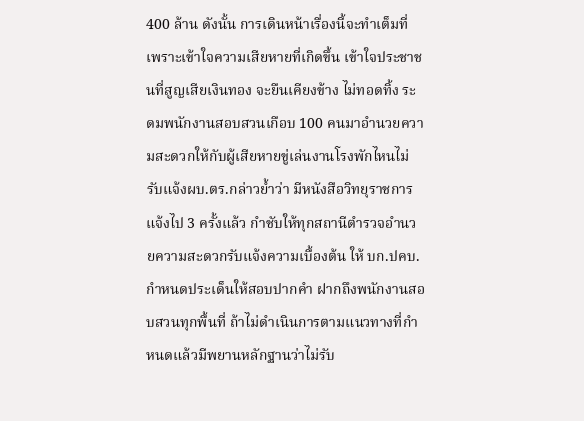400 ล้าน ดังนั้น การเดินหน้าเรื่องนี้จะทำเต็มที่ เพราะเข้าใจความเสียหายที่เกิดขึ้น เข้าใจประชาชนที่สูญเสียเงินทอง จะยืนเคียงข้าง ไม่ทอดทิ้ง ระดมพนักงานสอบสวนเกือบ 100 คนมาอำนวยความสะดวกให้กับผู้เสียหายขู่เล่นงานโรงพักไหนไม่รับแจ้งผบ.ตร.กล่าวย้ำว่า มีหนังสือวิทยุราชการแจ้งไป 3 ครั้งแล้ว กำชับให้ทุกสถานีตำรวจอำนวยความสะดวกรับแจ้งความเบื้องต้น ให้ บก.ปคบ.กำหนดประเด็นให้สอบปากคำ ฝากถึงพนักงานสอบสวนทุกพื้นที่ ถ้าไม่ดำเนินการตามแนวทางที่กำหนดแล้วมีพยานหลักฐานว่าไม่รับ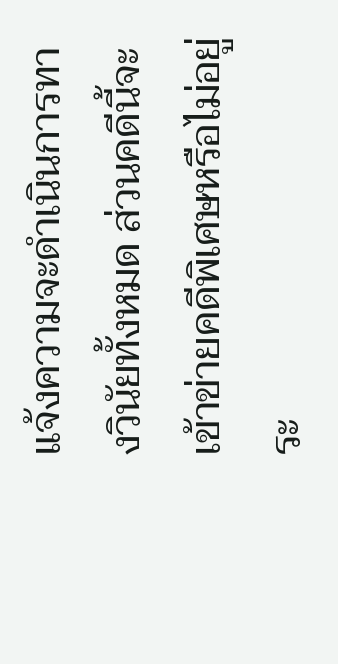แจ้งความจะดำเนินการทางวินัยทั้งหมด ส่วนคดีนี้จะเข้าข่ายคดีพิเศษหรือไม่อยู่ระ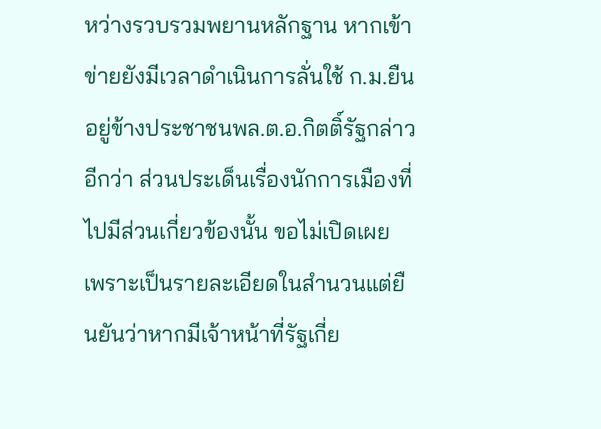หว่างรวบรวมพยานหลักฐาน หากเข้าข่ายยังมีเวลาดำเนินการลั่นใช้ ก.ม.ยืนอยู่ข้างประชาชนพล.ต.อ.กิตติ์รัฐกล่าวอีกว่า ส่วนประเด็นเรื่องนักการเมืองที่ไปมีส่วนเกี่ยวข้องนั้น ขอไม่เปิดเผย เพราะเป็นรายละเอียดในสำนวนแต่ยืนยันว่าหากมีเจ้าหน้าที่รัฐเกี่ย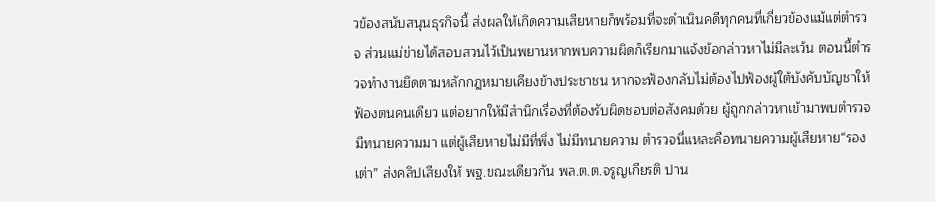วข้องสนับสนุนธุรกิจนี้ ส่งผลให้เกิดความเสียหายก็พร้อมที่จะดำเนินคดีทุกคนที่เกี่ยวข้องแม้แต่ตำรวจ ส่วนแม่ข่ายได้สอบสวนไว้เป็นพยานหากพบความผิดก็เรียกมาแจ้งข้อกล่าวหาไม่มีละเว้น ตอนนี้ตำรวจทำงานยึดตามหลักกฎหมายเคียงข้างประชาชน หากจะฟ้องกลับไม่ต้องไปฟ้องผู้ใต้บังคับบัญชาให้ฟ้องตนคนเดียว แต่อยากให้มีสำนึกเรื่องที่ต้องรับผิดชอบต่อสังคมด้วย ผู้ถูกกล่าวหาเข้ามาพบตำรวจมีทนายความมา แต่ผู้เสียหายไม่มีที่พึ่ง ไม่มีทนายความ ตำรวจนี่แหละคือทนายความผู้เสียหาย“รองเต่า” ส่งคลิปเสียงให้ พฐ.ขณะเดียวกัน พล.ต.ต.จรูญเกียรติ ปาน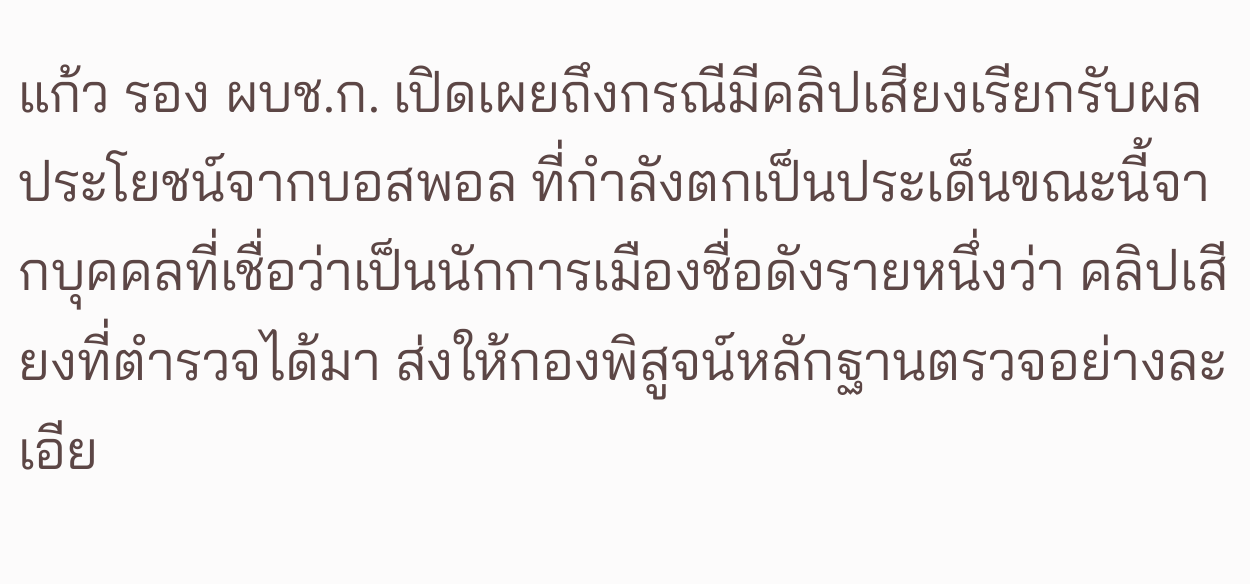แก้ว รอง ผบช.ก. เปิดเผยถึงกรณีมีคลิปเสียงเรียกรับผลประโยชน์จากบอสพอล ที่กำลังตกเป็นประเด็นขณะนี้จากบุคคลที่เชื่อว่าเป็นนักการเมืองชื่อดังรายหนึ่งว่า คลิปเสียงที่ตำรวจได้มา ส่งให้กองพิสูจน์หลักฐานตรวจอย่างละเอีย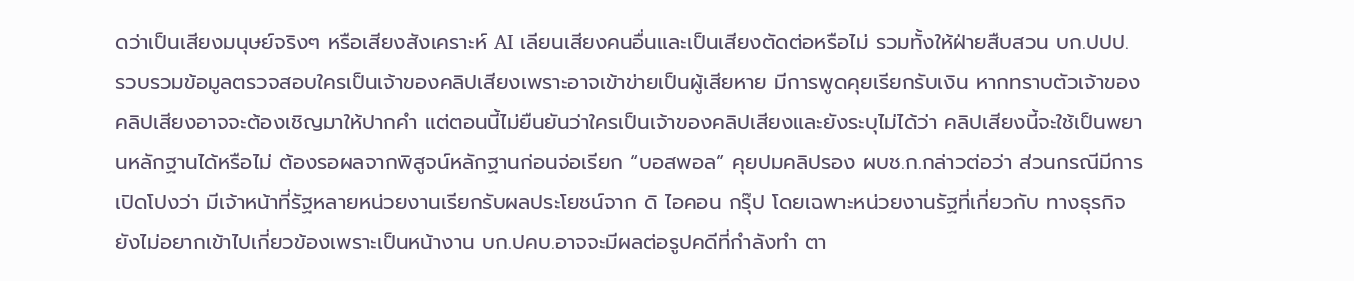ดว่าเป็นเสียงมนุษย์จริงๆ หรือเสียงสังเคราะห์ AI เลียนเสียงคนอื่นและเป็นเสียงตัดต่อหรือไม่ รวมทั้งให้ฝ่ายสืบสวน บก.ปปป. รวบรวมข้อมูลตรวจสอบใครเป็นเจ้าของคลิปเสียงเพราะอาจเข้าข่ายเป็นผู้เสียหาย มีการพูดคุยเรียกรับเงิน หากทราบตัวเจ้าของคลิปเสียงอาจจะต้องเชิญมาให้ปากคำ แต่ตอนนี้ไม่ยืนยันว่าใครเป็นเจ้าของคลิปเสียงและยังระบุไม่ได้ว่า คลิปเสียงนี้จะใช้เป็นพยานหลักฐานได้หรือไม่ ต้องรอผลจากพิสูจน์หลักฐานก่อนจ่อเรียก “บอสพอล” คุยปมคลิปรอง ผบช.ก.กล่าวต่อว่า ส่วนกรณีมีการเปิดโปงว่า มีเจ้าหน้าที่รัฐหลายหน่วยงานเรียกรับผลประโยชน์จาก ดิ ไอคอน กรุ๊ป โดยเฉพาะหน่วยงานรัฐที่เกี่ยวกับ ทางธุรกิจ ยังไม่อยากเข้าไปเกี่ยวข้องเพราะเป็นหน้างาน บก.ปคบ.อาจจะมีผลต่อรูปคดีที่กำลังทำ ตา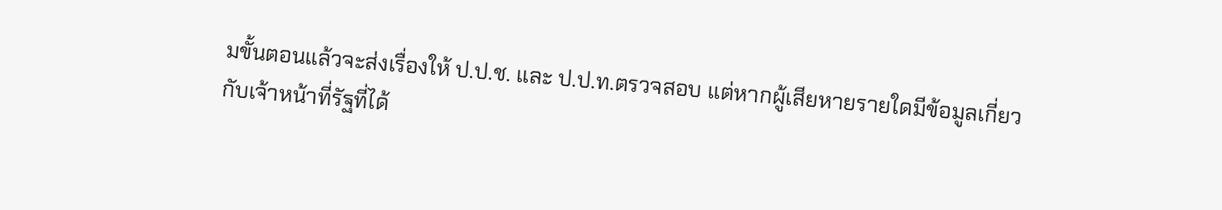มขั้นตอนแล้วจะส่งเรื่องให้ ป.ป.ช. และ ป.ป.ท.ตรวจสอบ แต่หากผู้เสียหายรายใดมีข้อมูลเกี่ยวกับเจ้าหน้าที่รัฐที่ได้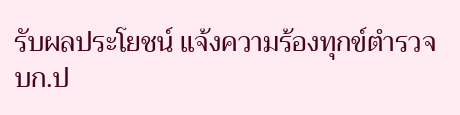รับผลประโยชน์ แจ้งความร้องทุกข์ตำรวจ บก.ป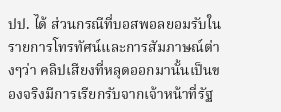ปป. ได้ ส่วนกรณีที่บอสพอลยอมรับในรายการโทรทัศน์และการสัมภาษณ์ต่างๆว่า คลิปเสียงที่หลุดออกมานั้นเป็นของจริงมีการเรียกรับจากเจ้าหน้าที่รัฐ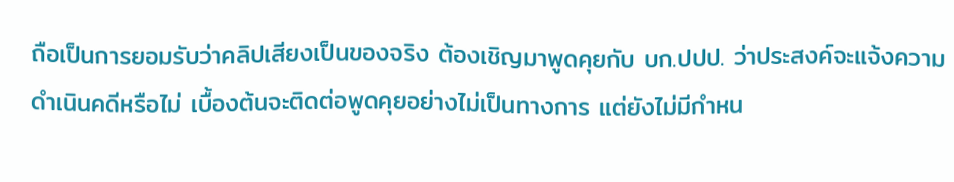ถือเป็นการยอมรับว่าคลิปเสียงเป็นของจริง ต้องเชิญมาพูดคุยกับ บก.ปปป. ว่าประสงค์จะแจ้งความดำเนินคดีหรือไม่ เบื้องต้นจะติดต่อพูดคุยอย่างไม่เป็นทางการ แต่ยังไม่มีกำหน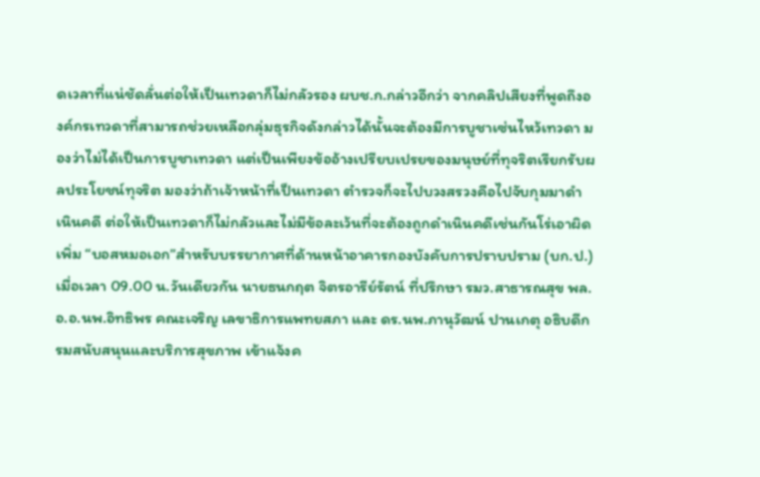ดเวลาที่แน่ชัดลั่นต่อให้เป็นเทวดาก็ไม่กลัวรอง ผบช.ก.กล่าวอีกว่า จากคลิปเสียงที่พูดถึงองค์กรเทวดาที่สามารถช่วยเหลือกลุ่มธุรกิจดังกล่าวได้นั้นจะต้องมีการบูชาเซ่นไหว้เทวดา มองว่าไม่ได้เป็นการบูชาเทวดา แต่เป็นเพียงข้ออ้างเปรียบเปรยของมนุษย์ที่ทุจริตเรียกรับผลประโยชน์ทุจริต มองว่าถ้าเจ้าหน้าที่เป็นเทวดา ตำรวจก็จะไปบวงสรวงคือไปจับกุมมาดำเนินคดี ต่อให้เป็นเทวดาก็ไม่กลัวและไม่มีข้อละเว้นที่จะต้องถูกดำเนินคดีเช่นกันโร่เอาผิดเพิ่ม “บอสหมอเอก”สำหรับบรรยากาศที่ด้านหน้าอาคารกองบังคับการปราบปราม (บก.ป.) เมื่อเวลา 09.00 น.วันเดียวกัน นายธนกฤต จิตรอารีย์รัตน์ ที่ปรึกษา รมว.สาธารณสุข พล.อ.อ.นพ.อิทธิพร คณะเจริญ เลขาธิการแพทยสภา และ ดร.นพ.ภานุวัฒน์ ปานเกตุ อธิบดีกรมสนับสนุนและบริการสุขภาพ เข้าแจ้งค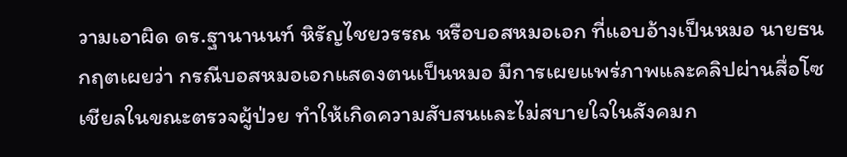วามเอาผิด ดร.ฐานานนท์ หิรัญไชยวรรณ หรือบอสหมอเอก ที่แอบอ้างเป็นหมอ นายธนกฤตเผยว่า กรณีบอสหมอเอกแสดงตนเป็นหมอ มีการเผยแพร่ภาพและคลิปผ่านสื่อโซเชียลในขณะตรวจผู้ป่วย ทำให้เกิดความสับสนและไม่สบายใจในสังคมก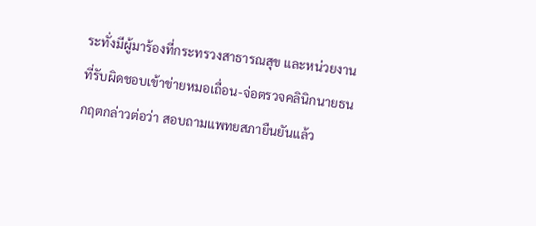ระทั่งมีผู้มาร้องที่กระทรวงสาธารณสุข และหน่วยงานที่รับผิดชอบเข้าข่ายหมอเถื่อน-จ่อตรวจคลินิกนายธนกฤตกล่าวต่อว่า สอบถามแพทยสภายืนยันแล้ว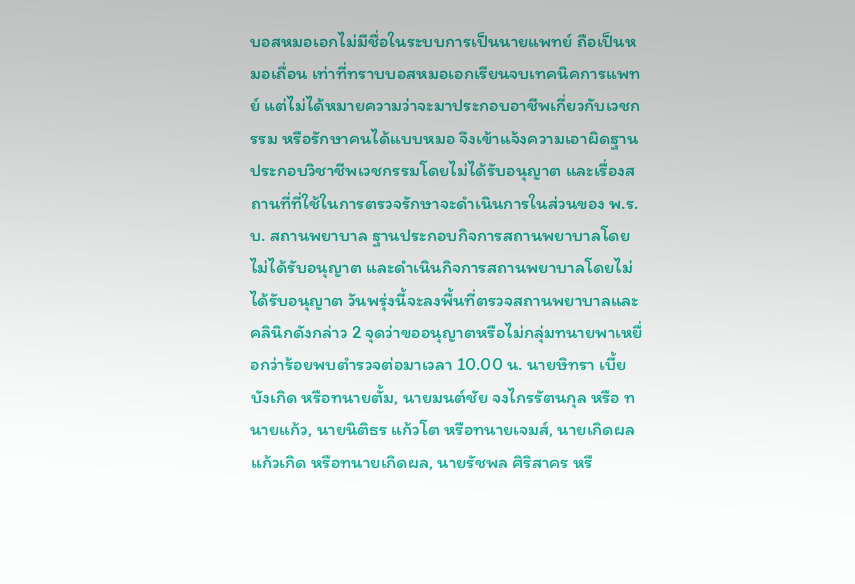บอสหมอเอกไม่มีชื่อในระบบการเป็นนายแพทย์ ถือเป็นหมอเถื่อน เท่าที่ทราบบอสหมอเอกเรียนจบเทคนิคการแพทย์ แต่ไม่ได้หมายความว่าจะมาประกอบอาชีพเกี่ยวกับเวชกรรม หรือรักษาคนได้แบบหมอ จึงเข้าแจ้งความเอาผิดฐานประกอบวิชาชีพเวชกรรมโดยไม่ได้รับอนุญาต และเรื่องสถานที่ที่ใช้ในการตรวจรักษาจะดำเนินการในส่วนของ พ.ร.บ. สถานพยาบาล ฐานประกอบกิจการสถานพยาบาลโดยไม่ได้รับอนุญาต และดำเนินกิจการสถานพยาบาลโดยไม่ได้รับอนุญาต วันพรุ่งนี้จะลงพื้นที่ตรวจสถานพยาบาลและคลินิกดังกล่าว 2 จุดว่าขออนุญาตหรือไม่กลุ่มทนายพาเหยื่อกว่าร้อยพบตำรวจต่อมาเวลา 10.00 น. นายษิทรา เบี้ยบังเกิด หรือทนายตั้ม, นายมนต์ชัย จงไกรรัตนกุล หรือ ทนายแก้ว, นายนิติธร แก้วโต หรือทนายเจมส์, นายเกิดผล แก้วเกิด หรือทนายเกิดผล, นายรัชพล ศิริสาคร หรื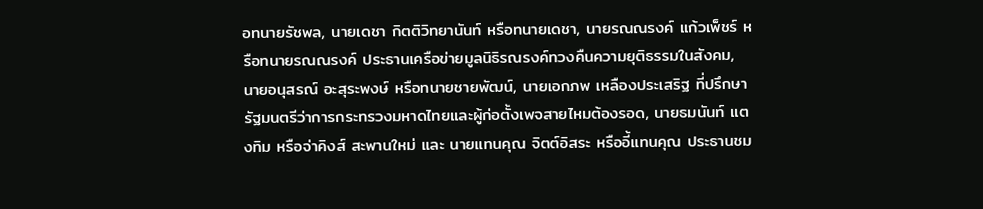อทนายรัชพล, นายเดชา กิตติวิทยานันท์ หรือทนายเดชา, นายรณณรงค์ แก้วเพ็ชร์ หรือทนายรณณรงค์ ประธานเครือข่ายมูลนิธิรณรงค์ทวงคืนความยุติธรรมในสังคม, นายอนุสรณ์ อะสุระพงษ์ หรือทนายชายพัฒน์, นายเอกภพ เหลืองประเสริฐ ที่ปรึกษารัฐมนตรีว่าการกระทรวงมหาดไทยและผู้ก่อตั้งเพจสายไหมต้องรอด, นายธมนันท์ แตงทิม หรือจ่าคิงส์ สะพานใหม่ และ นายแทนคุณ จิตต์อิสระ หรืออี้แทนคุณ ประธานชม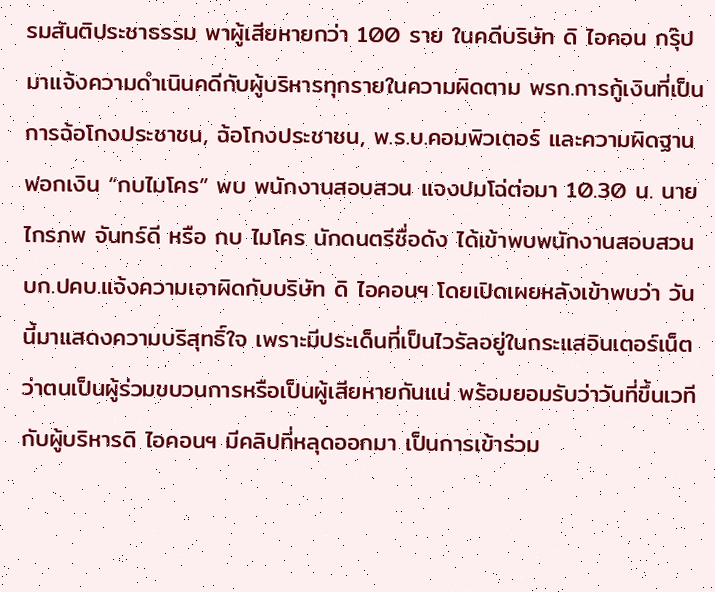รมสันติประชาธรรม พาผู้เสียหายกว่า 100 ราย ในคดีบริษัท ดิ ไอคอน กรุ๊ป มาแจ้งความดำเนินคดีกับผู้บริหารทุกรายในความผิดตาม พรก.การกู้เงินที่เป็นการฉ้อโกงประชาชน, ฉ้อโกงประชาชน, พ.ร.บ.คอมพิวเตอร์ และความผิดฐานฟอกเงิน “กบไมโคร” พบ พนักงานสอบสวน แจงปมโฉ่ต่อมา 10.30 น. นายไกรภพ จันทร์ดี หรือ กบ ไมโคร นักดนตรีชื่อดัง ได้เข้าพบพนักงานสอบสวนบก.ปคบ.แจ้งความเอาผิดกับบริษัท ดิ ไอคอนฯ โดยเปิดเผยหลังเข้าพบว่า วันนี้มาแสดงความบริสุทธิ์ใจ เพราะมีประเด็นที่เป็นไวรัลอยู่ในกระแสอินเตอร์เน็ตว่าตนเป็นผู้ร่วมขบวนการหรือเป็นผู้เสียหายกันแน่ พร้อมยอมรับว่าวันที่ขึ้นเวทีกับผู้บริหารดิ ไอคอนฯ มีคลิปที่หลุดออกมา เป็นการเข้าร่วม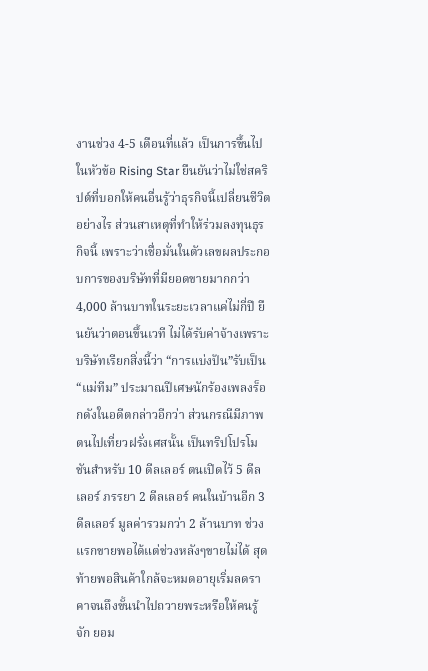งานช่วง 4-5 เดือนที่แล้ว เป็นการขึ้นไปในหัวข้อ Rising Star ยืนยันว่าไม่ใช่สคริปต์ที่บอกให้คนอื่นรู้ว่าธุรกิจนี้เปลี่ยนชีวิตอย่างไร ส่วนสาเหตุที่ทำให้ร่วมลงทุนธุรกิจนี้ เพราะว่าเชื่อมั่นในตัวเลขผลประกอบการของบริษัทที่มียอดขายมากกว่า 4,000 ล้านบาทในระยะเวลาแค่ไม่กี่ปี ยืนยันว่าตอนขึ้นเวที ไม่ได้รับค่าจ้างเพราะบริษัทเรียกสิ่งนี้ว่า “การแบ่งปัน”รับเป็น “แม่ทีม” ประมาณปีเศษนักร้องเพลงร็อกดังในอดีตกล่าวอีกว่า ส่วนกรณีมีภาพตนไปเที่ยวฝรั่งเศสนั้น เป็นทริปโปรโมชันสำหรับ 10 ดีลเลอร์ ตนเปิดไว้ 5 ดีลเลอร์ ภรรยา 2 ดีลเลอร์ คนในบ้านอีก 3 ดีลเลอร์ มูลค่ารวมกว่า 2 ล้านบาท ช่วงแรกขายพอได้แต่ช่วงหลังๆขายไม่ได้ สุดท้ายพอสินค้าใกล้จะหมดอายุเริ่มลดราคาจนถึงขั้นนำไปถวายพระหรือให้คนรู้จัก ยอม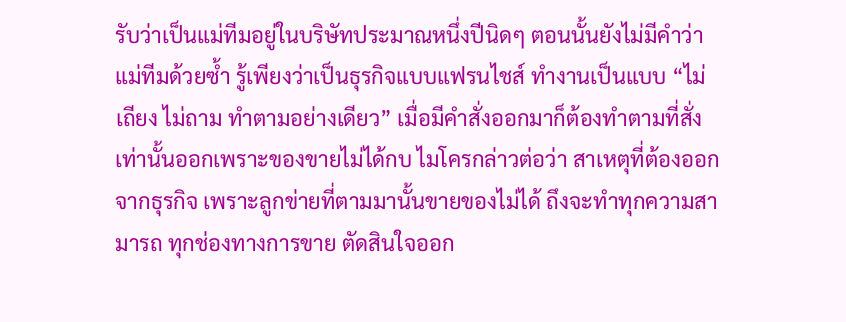รับว่าเป็นแม่ทีมอยู่ในบริษัทประมาณหนึ่งปีนิดๆ ตอนนั้นยังไม่มีคำว่าแม่ทีมด้วยซ้ำ รู้เพียงว่าเป็นธุรกิจแบบแฟรนไชส์ ทำงานเป็นแบบ “ไม่เถียง ไม่ถาม ทำตามอย่างเดียว” เมื่อมีคำสั่งออกมาก็ต้องทำตามที่สั่งเท่านั้นออกเพราะของขายไม่ได้กบ ไมโครกล่าวต่อว่า สาเหตุที่ต้องออกจากธุรกิจ เพราะลูกข่ายที่ตามมานั้นขายของไม่ได้ ถึงจะทำทุกความสามารถ ทุกช่องทางการขาย ตัดสินใจออก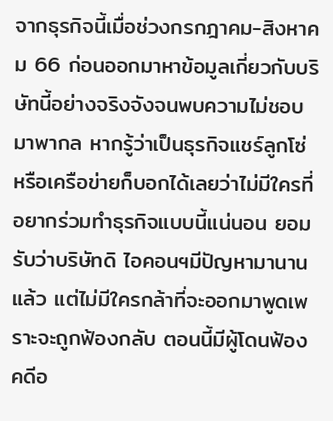จากธุรกิจนี้เมื่อช่วงกรกฎาคม-สิงหาคม 66 ก่อนออกมาหาข้อมูลเกี่ยวกับบริษัทนี้อย่างจริงจังจนพบความไม่ชอบมาพากล หากรู้ว่าเป็นธุรกิจแชร์ลูกโซ่ หรือเครือข่ายก็บอกได้เลยว่าไม่มีใครที่อยากร่วมทำธุรกิจแบบนี้แน่นอน ยอมรับว่าบริษัทดิ ไอคอนฯมีปัญหามานานแล้ว แต่ไม่มีใครกล้าที่จะออกมาพูดเพราะจะถูกฟ้องกลับ ตอนนี้มีผู้โดนฟ้อง คดีอ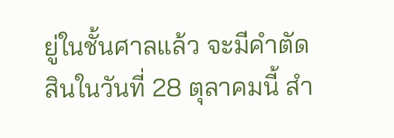ยู่ในชั้นศาลแล้ว จะมีคำตัดสินในวันที่ 28 ตุลาคมนี้ สำ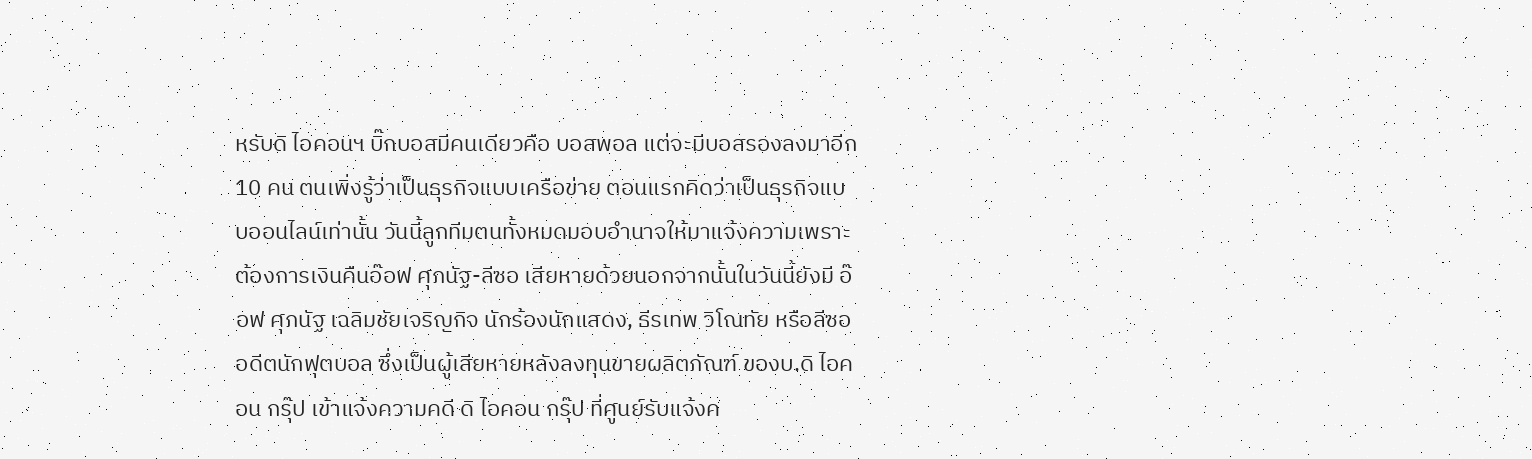หรับดิ ไอคอนฯ บิ๊กบอสมีคนเดียวคือ บอสพอล แต่จะมีบอสรองลงมาอีก 10 คน ตนเพิ่งรู้ว่าเป็นธุรกิจแบบเครือข่าย ตอนแรกคิดว่าเป็นธุรกิจแบบออนไลน์เท่านั้น วันนี้ลูกทีมตนทั้งหมดมอบอำนาจให้มาแจ้งความเพราะต้องการเงินคืนอ๊อฟ ศุภนัฐ-ลีซอ เสียหายด้วยนอกจากนั้นในวันนี้ยังมี อ๊อฟ ศุภนัฐ เฉลิมชัยเจริญกิจ นักร้องนักแสดง, ธีรเทพ วิโณทัย หรือลีซอ อดีตนักฟุตบอล ซึ่งเป็นผู้เสียหายหลังลงทุนขายผลิตภัณฑ์ ของบ.ดิ ไอคอน กรุ๊ป เข้าแจ้งความคดี ดิ ไอคอน กรุ๊ป ที่ศูนย์รับแจ้งค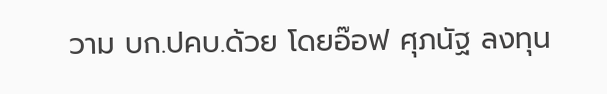วาม บก.ปคบ.ด้วย โดยอ๊อฟ ศุภนัฐ ลงทุน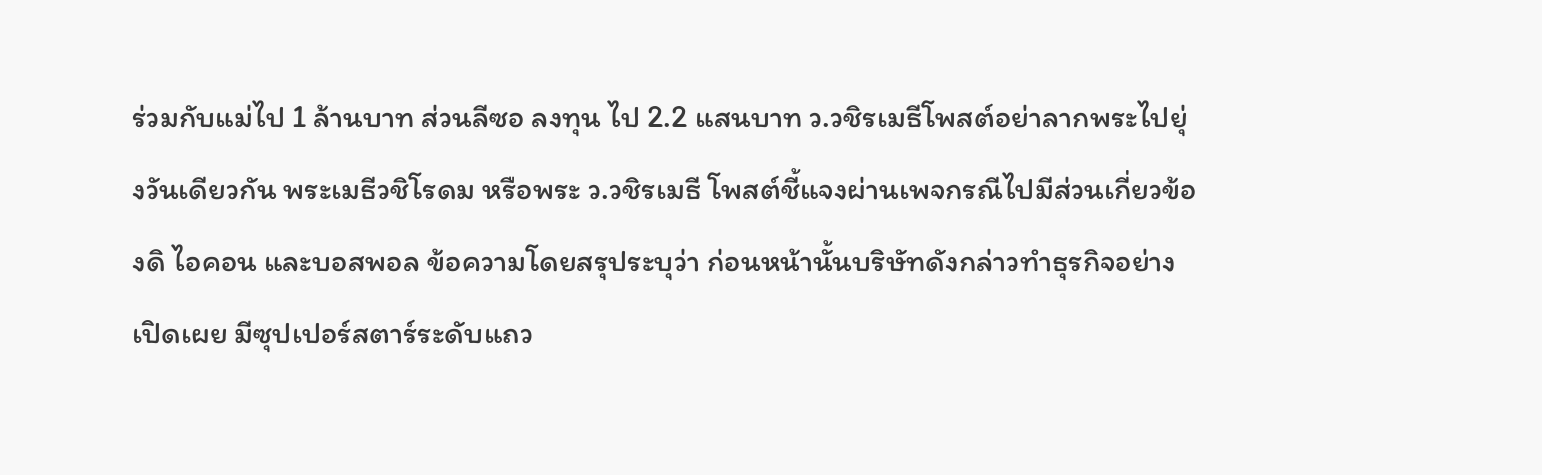ร่วมกับแม่ไป 1 ล้านบาท ส่วนลีซอ ลงทุน ไป 2.2 แสนบาท ว.วชิรเมธีโพสต์อย่าลากพระไปยุ่งวันเดียวกัน พระเมธีวชิโรดม หรือพระ ว.วชิรเมธี โพสต์ชี้แจงผ่านเพจกรณีไปมีส่วนเกี่ยวข้องดิ ไอคอน และบอสพอล ข้อความโดยสรุประบุว่า ก่อนหน้านั้นบริษัทดังกล่าวทำธุรกิจอย่างเปิดเผย มีซุปเปอร์สตาร์ระดับแถว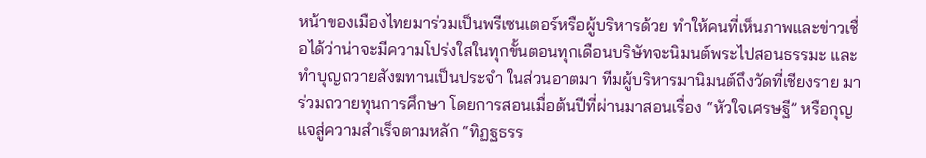หน้าของเมืองไทยมาร่วมเป็นพรีเซนเตอร์หรือผู้บริหารด้วย ทำให้คนที่เห็นภาพและข่าวเชื่อได้ว่าน่าจะมีความโปร่งใสในทุกขั้นตอนทุกเดือนบริษัทจะนิมนต์พระไปสอนธรรมะ และทำบุญถวายสังฆทานเป็นประจำ ในส่วนอาตมา ทีมผู้บริหารมานิมนต์ถึงวัดที่เชียงราย มาร่วมถวายทุนการศึกษา โดยการสอนเมื่อต้นปีที่ผ่านมาสอนเรื่อง “หัวใจเศรษฐี” หรือกุญแจสู่ความสำเร็จตามหลัก “ทิฏฐธรร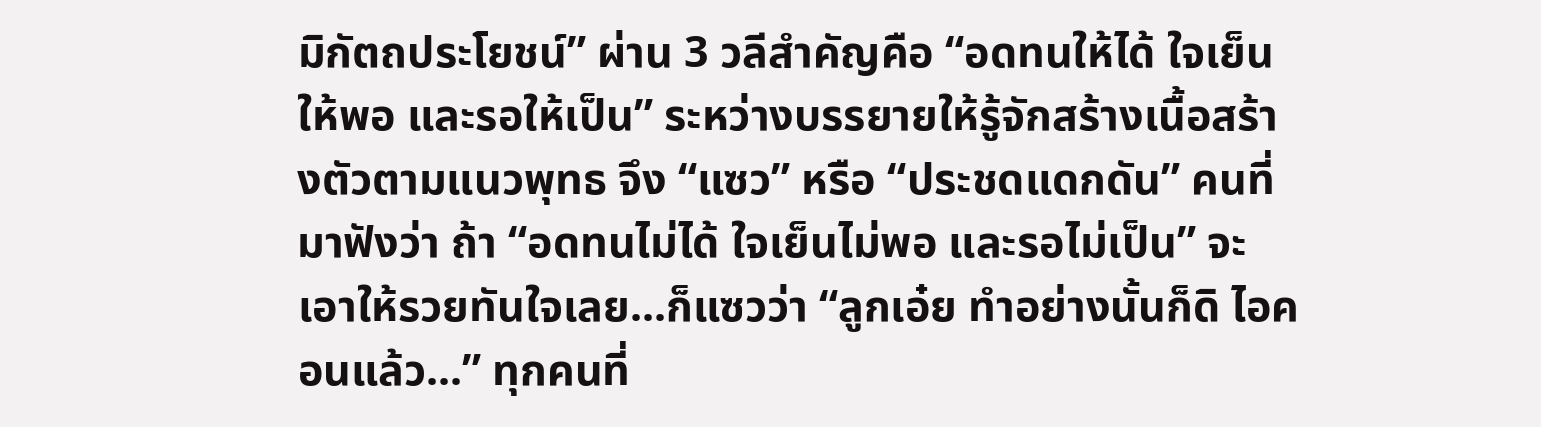มิกัตถประโยชน์” ผ่าน 3 วลีสำคัญคือ “อดทนให้ได้ ใจเย็นให้พอ และรอให้เป็น” ระหว่างบรรยายให้รู้จักสร้างเนื้อสร้างตัวตามแนวพุทธ จึง “แซว” หรือ “ประชดแดกดัน” คนที่มาฟังว่า ถ้า “อดทนไม่ได้ ใจเย็นไม่พอ และรอไม่เป็น” จะเอาให้รวยทันใจเลย...ก็แซวว่า “ลูกเอ๋ย ทำอย่างนั้นก็ดิ ไอคอนแล้ว...” ทุกคนที่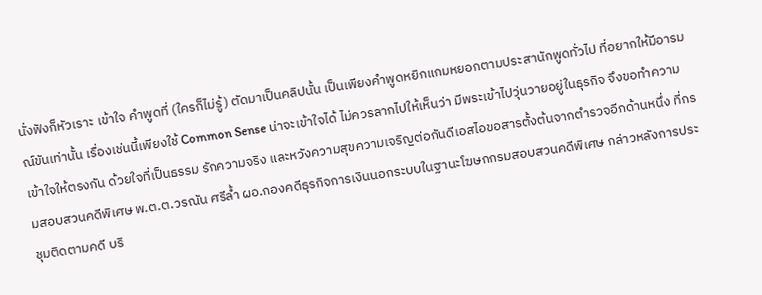นั่งฟังก็หัวเราะ เข้าใจ คำพูดที่ (ใครก็ไม่รู้) ตัดมาเป็นคลิปนั้น เป็นเพียงคำพูดหยิกแกมหยอกตามประสานักพูดทั่วไป ที่อยากให้มีอารมณ์ขันเท่านั้น เรื่องเช่นนี้เพียงใช้ Common Sense น่าจะเข้าใจได้ ไม่ควรลากไปให้เห็นว่า มีพระเข้าไปวุ่นวายอยู่ในธุรกิจ จึงขอทำความเข้าใจให้ตรงกัน ด้วยใจที่เป็นธรรม รักความจริง และหวังความสุขความเจริญต่อกันดีเอสไอขอสารตั้งต้นจากตำรวจอีกด้านหนึ่ง ที่กรมสอบสวนคดีพิเศษ พ.ต.ต.วรณัน ศรีล้ำ ผอ.กองคดีธุรกิจการเงินนอกระบบในฐานะโฆษกกรมสอบสวนคดีพิเศษ กล่าวหลังการประชุมติดตามคดี บริ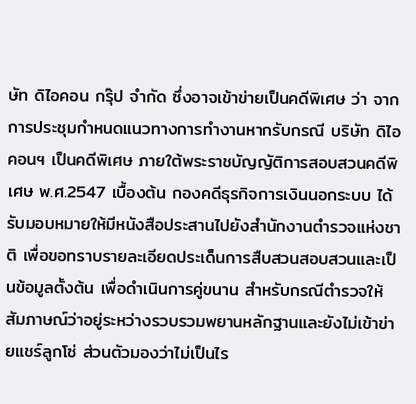ษัท ดิไอคอน กรุ๊ป จำกัด ซึ่งอาจเข้าข่ายเป็นคดีพิเศษ ว่า จากการประชุมกำหนดแนวทางการทำงานหากรับกรณี บริษัท ดิไอคอนฯ เป็นคดีพิเศษ ภายใต้พระราชบัญญัติการสอบสวนคดีพิเศษ พ.ศ.2547 เบื้องต้น กองคดีธุรกิจการเงินนอกระบบ ได้รับมอบหมายให้มีหนังสือประสานไปยังสำนักงานตำรวจแห่งชาติ เพื่อขอทราบรายละเอียดประเด็นการสืบสวนสอบสวนและเป็นข้อมูลตั้งต้น เพื่อดำเนินการคู่ขนาน สำหรับกรณีตำรวจให้สัมภาษณ์ว่าอยู่ระหว่างรวบรวมพยานหลักฐานและยังไม่เข้าข่ายแชร์ลูกโซ่ ส่วนตัวมองว่าไม่เป็นไร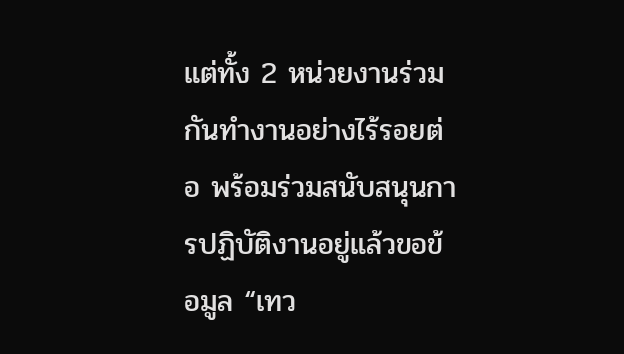แต่ทั้ง 2 หน่วยงานร่วมกันทำงานอย่างไร้รอยต่อ พร้อมร่วมสนับสนุนการปฏิบัติงานอยู่แล้วขอข้อมูล “เทว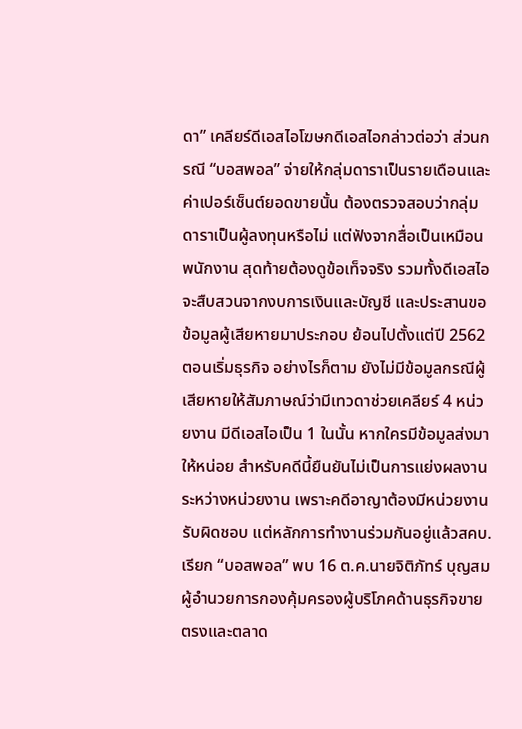ดา” เคลียร์ดีเอสไอโฆษกดีเอสไอกล่าวต่อว่า ส่วนกรณี “บอสพอล” จ่ายให้กลุ่มดาราเป็นรายเดือนและค่าเปอร์เซ็นต์ยอดขายนั้น ต้องตรวจสอบว่ากลุ่มดาราเป็นผู้ลงทุนหรือไม่ แต่ฟังจากสื่อเป็นเหมือนพนักงาน สุดท้ายต้องดูข้อเท็จจริง รวมทั้งดีเอสไอจะสืบสวนจากงบการเงินและบัญชี และประสานขอข้อมูลผู้เสียหายมาประกอบ ย้อนไปตั้งแต่ปี 2562 ตอนเริ่มธุรกิจ อย่างไรก็ตาม ยังไม่มีข้อมูลกรณีผู้เสียหายให้สัมภาษณ์ว่ามีเทวดาช่วยเคลียร์ 4 หน่วยงาน มีดีเอสไอเป็น 1 ในนั้น หากใครมีข้อมูลส่งมาให้หน่อย สำหรับคดีนี้ยืนยันไม่เป็นการแย่งผลงานระหว่างหน่วยงาน เพราะคดีอาญาต้องมีหน่วยงานรับผิดชอบ แต่หลักการทำงานร่วมกันอยู่แล้วสคบ.เรียก “บอสพอล” พบ 16 ต.ค.นายจิติภัทร์ บุญสม ผู้อำนวยการกองคุ้มครองผู้บริโภคด้านธุรกิจขายตรงและตลาด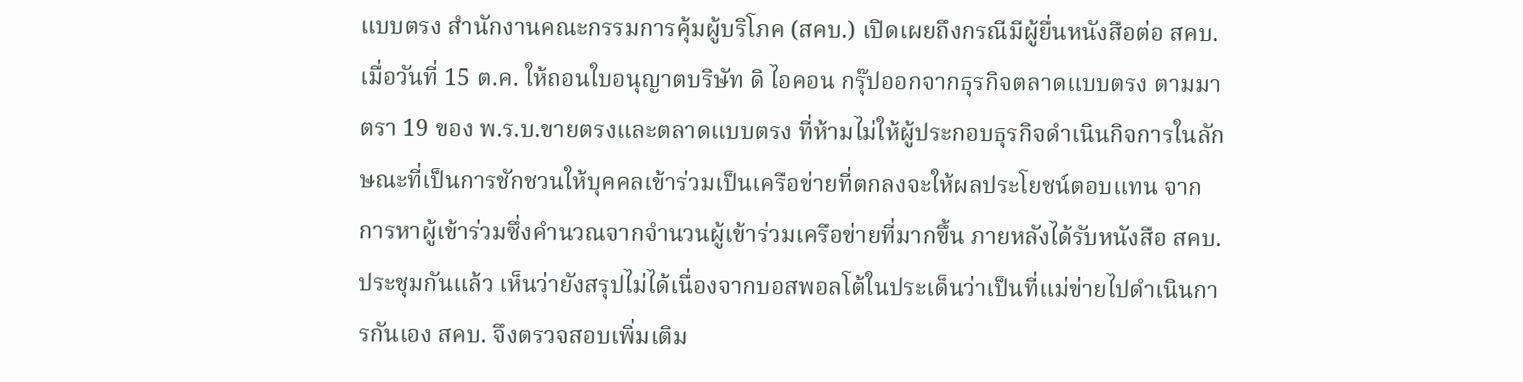แบบตรง สำนักงานคณะกรรมการคุ้มผู้บริโภค (สคบ.) เปิดเผยถึงกรณีมีผู้ยื่นหนังสือต่อ สคบ. เมื่อวันที่ 15 ต.ค. ให้ถอนใบอนุญาตบริษัท ดิ ไอคอน กรุ๊ปออกจากธุรกิจตลาดแบบตรง ตามมาตรา 19 ของ พ.ร.บ.ขายตรงและตลาดแบบตรง ที่ห้ามไม่ให้ผู้ประกอบธุรกิจดำเนินกิจการในลักษณะที่เป็นการชักชวนให้บุคคลเข้าร่วมเป็นเครือข่ายที่ตกลงจะให้ผลประโยชน์ตอบแทน จากการหาผู้เข้าร่วมซึ่งคำนวณจากจำนวนผู้เข้าร่วมเครือข่ายที่มากขึ้น ภายหลังได้รับหนังสือ สคบ.ประชุมกันแล้ว เห็นว่ายังสรุปไม่ได้เนื่องจากบอสพอลโต้ในประเด็นว่าเป็นที่แม่ข่ายไปดำเนินการกันเอง สคบ. จึงตรวจสอบเพิ่มเติม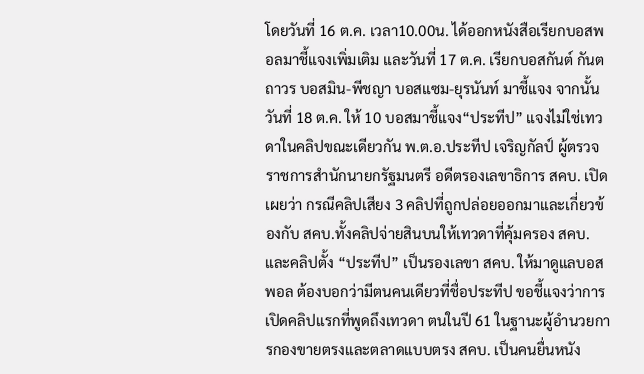โดยวันที่ 16 ต.ค. เวลา10.00น. ได้ออกหนังสือเรียกบอสพอลมาชี้แจงเพิ่มเติม และวันที่ 17 ต.ค. เรียกบอสกันต์ กันตถาวร บอสมิน-พีชญา บอสแซม-ยุรนันท์ มาชี้แจง จากนั้นวันที่ 18 ต.ค. ให้ 10 บอสมาชี้แจง“ประทีป” แจงไม่ใช่เทวดาในคลิปขณะเดียวกัน พ.ต.อ.ประทีป เจริญกัลป์ ผู้ตรวจราชการสำนักนายกรัฐมนตรี อดีตรองเลขาธิการ สคบ. เปิดเผยว่า กรณีคลิปเสียง 3 คลิปที่ถูกปล่อยออกมาและเกี่ยวข้องกับ สคบ.ทั้งคลิปจ่ายสินบนให้เทวดาที่คุ้มครอง สคบ. และคลิปตั้ง “ประทีป” เป็นรองเลขา สคบ. ให้มาดูแลบอสพอล ต้องบอกว่ามีตนคนเดียวที่ชื่อประทีป ขอชี้แจงว่าการเปิดคลิปแรกที่พูดถึงเทวดา ตนในปี 61 ในฐานะผู้อำนวยการกองขายตรงและตลาดแบบตรง สคบ. เป็นคนยื่นหนัง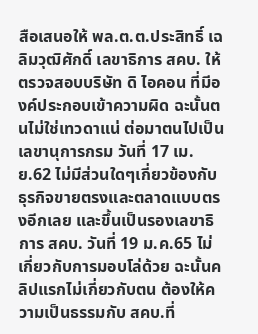สือเสนอให้ พล.ต.ต.ประสิทธิ์ เฉลิมวุฒิศักดิ์ เลขาธิการ สคบ. ให้ตรวจสอบบริษัท ดิ ไอคอน ที่มีองค์ประกอบเข้าความผิด ฉะนั้นตนไม่ใช่เทวดาแน่ ต่อมาตนไปเป็นเลขานุการกรม วันที่ 17 เม.ย.62 ไม่มีส่วนใดๆเกี่ยวข้องกับธุรกิจขายตรงและตลาดแบบตรงอีกเลย และขึ้นเป็นรองเลขาธิการ สคบ. วันที่ 19 ม.ค.65 ไม่เกี่ยวกับการมอบโล่ด้วย ฉะนั้นคลิปแรกไม่เกี่ยวกับตน ต้องให้ความเป็นธรรมกับ สคบ.ที่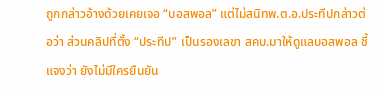ถูกกล่าวอ้างด้วยเคยเจอ “บอสพอล” แต่ไม่สนิทพ.ต.อ.ประทีปกล่าวต่อว่า ส่วนคลิปที่ตั้ง “ประทีป” เป็นรองเลขา สคบ.มาให้ดูแลบอสพอล ชี้แจงว่า ยังไม่มีใครยืนยัน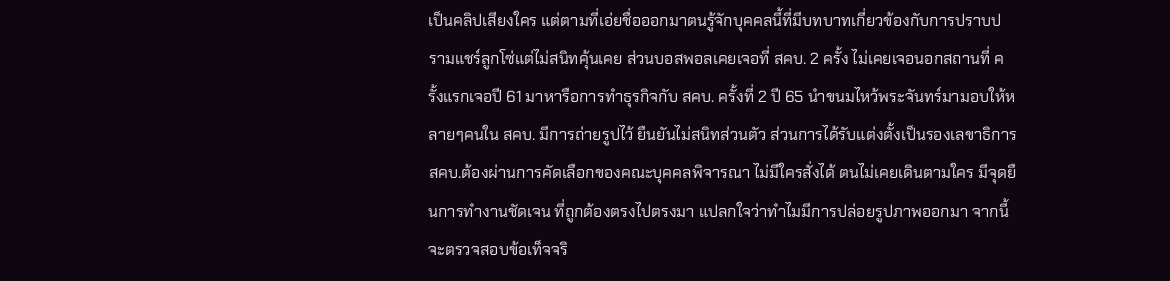เป็นคลิปเสียงใคร แต่ตามที่เอ่ยชื่อออกมาตนรู้จักบุคคลนี้ที่มีบทบาทเกี่ยวข้องกับการปราบปรามแชร์ลูกโซ่แต่ไม่สนิทคุ้นเคย ส่วนบอสพอลเคยเจอที่ สคบ. 2 ครั้ง ไม่เคยเจอนอกสถานที่ ครั้งแรกเจอปี 61 มาหารือการทำธุรกิจกับ สคบ. ครั้งที่ 2 ปี 65 นำขนมไหว้พระจันทร์มามอบให้หลายๆคนใน สคบ. มีการถ่ายรูปไว้ ยืนยันไม่สนิทส่วนตัว ส่วนการได้รับแต่งตั้งเป็นรองเลขาธิการ สคบ.ต้องผ่านการคัดเลือกของคณะบุคคลพิจารณา ไม่มีใครสั่งได้ ตนไม่เคยเดินตามใคร มีจุดยืนการทำงานชัดเจน ที่ถูกต้องตรงไปตรงมา แปลกใจว่าทำไมมีการปล่อยรูปภาพออกมา จากนี้จะตรวจสอบข้อเท็จจริ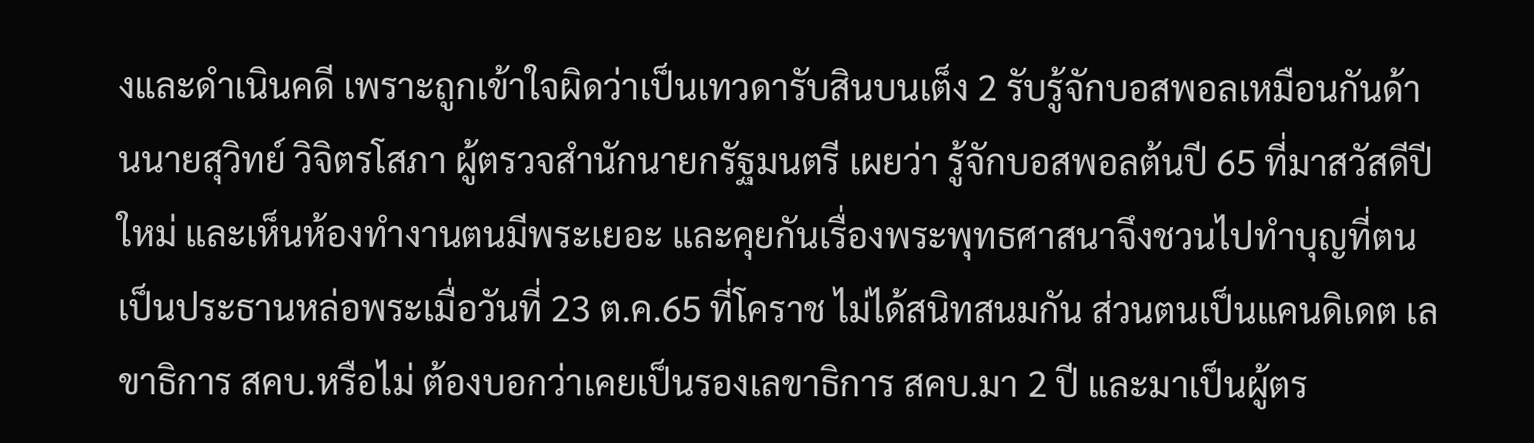งและดำเนินคดี เพราะถูกเข้าใจผิดว่าเป็นเทวดารับสินบนเต็ง 2 รับรู้จักบอสพอลเหมือนกันด้านนายสุวิทย์ วิจิตรโสภา ผู้ตรวจสำนักนายกรัฐมนตรี เผยว่า รู้จักบอสพอลต้นปี 65 ที่มาสวัสดีปีใหม่ และเห็นห้องทำงานตนมีพระเยอะ และคุยกันเรื่องพระพุทธศาสนาจึงชวนไปทำบุญที่ตนเป็นประธานหล่อพระเมื่อวันที่ 23 ต.ค.65 ที่โคราช ไม่ได้สนิทสนมกัน ส่วนตนเป็นแคนดิเดต เลขาธิการ สคบ.หรือไม่ ต้องบอกว่าเคยเป็นรองเลขาธิการ สคบ.มา 2 ปี และมาเป็นผู้ตร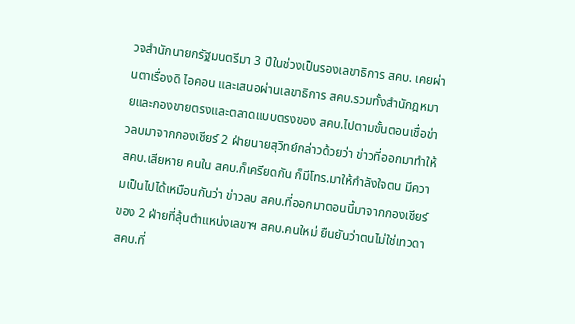วจสำนักนายกรัฐมนตรีมา 3 ปีในช่วงเป็นรองเลขาธิการ สคบ. เคยผ่านตาเรื่องดิ ไอคอน และเสนอผ่านเลขาธิการ สคบ.รวมทั้งสำนักฎหมายและกองขายตรงและตลาดแบบตรงของ สคบ.ไปตามขั้นตอนเชื่อข่าวลบมาจากกองเชียร์ 2 ฝ่ายนายสุวิทย์กล่าวด้วยว่า ข่าวที่ออกมาทำให้ สคบ.เสียหาย คนใน สคบ.ก็เครียดกัน ก็มีโทร.มาให้กำลังใจตน มีความเป็นไปได้เหมือนกันว่า ข่าวลบ สคบ.ที่ออกมาตอนนี้มาจากกองเชียร์ของ 2 ฝ่ายที่ลุ้นตำแหน่งเลขาฯ สคบ.คนใหม่ ยืนยันว่าตนไม่ใช่เทวดา สคบ.ที่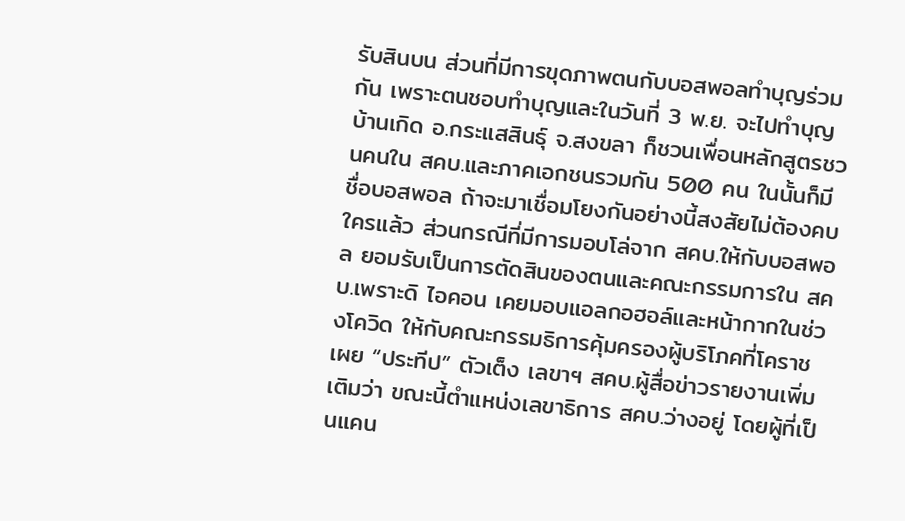รับสินบน ส่วนที่มีการขุดภาพตนกับบอสพอลทำบุญร่วมกัน เพราะตนชอบทำบุญและในวันที่ 3 พ.ย. จะไปทำบุญบ้านเกิด อ.กระแสสินธุ์ จ.สงขลา ก็ชวนเพื่อนหลักสูตรชวนคนใน สคบ.และภาคเอกชนรวมกัน 500 คน ในนั้นก็มีชื่อบอสพอล ถ้าจะมาเชื่อมโยงกันอย่างนี้สงสัยไม่ต้องคบใครแล้ว ส่วนกรณีที่มีการมอบโล่จาก สคบ.ให้กับบอสพอล ยอมรับเป็นการตัดสินของตนและคณะกรรมการใน สคบ.เพราะดิ ไอคอน เคยมอบแอลกอฮอล์และหน้ากากในช่วงโควิด ให้กับคณะกรรมธิการคุ้มครองผู้บริโภคที่โคราชเผย “ประทีป” ตัวเต็ง เลขาฯ สคบ.ผู้สื่อข่าวรายงานเพิ่มเติมว่า ขณะนี้ตำแหน่งเลขาธิการ สคบ.ว่างอยู่ โดยผู้ที่เป็นแคน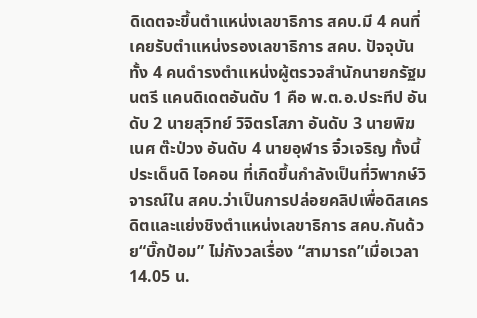ดิเดตจะขึ้นตำแหน่งเลขาธิการ สคบ.มี 4 คนที่เคยรับตำแหน่งรองเลขาธิการ สคบ. ปัจจุบันทั้ง 4 คนดำรงตำแหน่งผู้ตรวจสำนักนายกรัฐมนตรี แคนดิเดตอันดับ 1 คือ พ.ต.อ.ประทีป อันดับ 2 นายสุวิทย์ วิจิตรโสภา อันดับ 3 นายพิฆเนศ ต๊ะป่วง อันดับ 4 นายอุฬาร จิ๋วเจริญ ทั้งนี้ ประเด็นดิ ไอคอน ที่เกิดขึ้นกำลังเป็นที่วิพากษ์วิจารณ์ใน สคบ.ว่าเป็นการปล่อยคลิปเพื่อดิสเครดิตและแย่งชิงตำแหน่งเลขาธิการ สคบ.กันด้วย“บิ๊กป้อม” ไม่กังวลเรื่อง “สามารถ”เมื่อเวลา 14.05 น.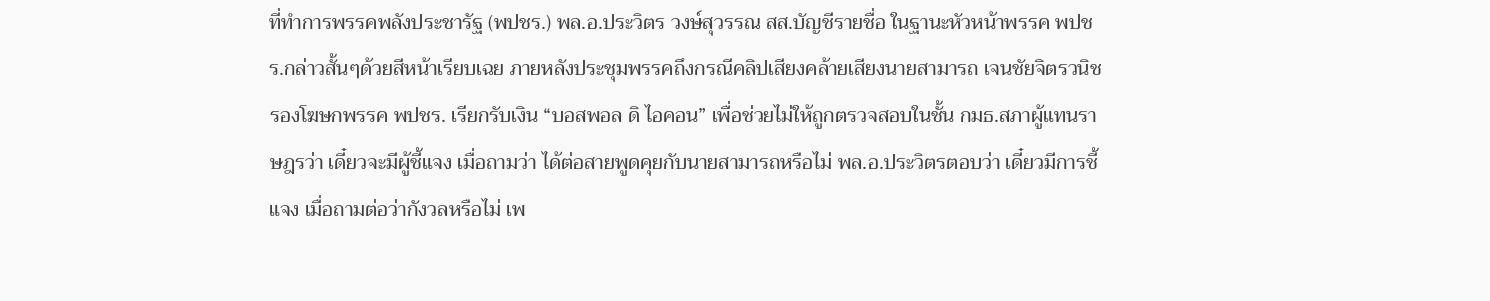ที่ทำการพรรคพลังประชารัฐ (พปชร.) พล.อ.ประวิตร วงษ์สุวรรณ สส.บัญชีรายชื่อ ในฐานะหัวหน้าพรรค พปชร.กล่าวสั้นๆด้วยสีหน้าเรียบเฉย ภายหลังประชุมพรรคถึงกรณีคลิปเสียงคล้ายเสียงนายสามารถ เจนชัยจิตรวนิช รองโฆษกพรรค พปชร. เรียกรับเงิน “บอสพอล ดิ ไอคอน” เพื่อช่วยไม่ให้ถูกตรวจสอบในชั้น กมธ.สภาผู้แทนราษฎรว่า เดี๋ยวจะมีผู้ชี้แจง เมื่อถามว่า ได้ต่อสายพูดคุยกับนายสามารถหรือไม่ พล.อ.ประวิตรตอบว่า เดี๋ยวมีการชี้แจง เมื่อถามต่อว่ากังวลหรือไม่ เพ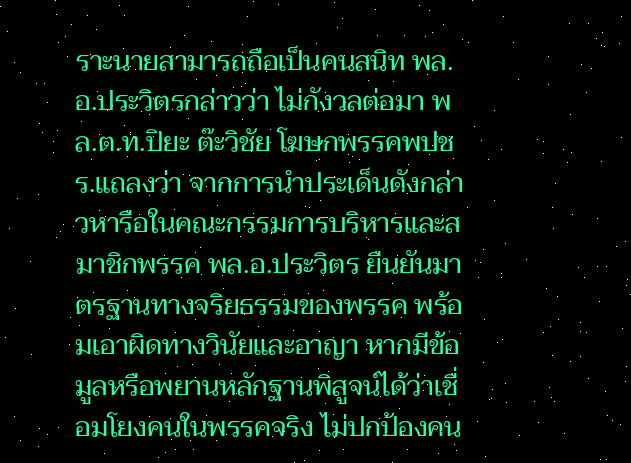ราะนายสามารถถือเป็นคนสนิท พล.อ.ประวิตรกล่าวว่า ไม่กังวลต่อมา พล.ต.ท.ปิยะ ต๊ะวิชัย โฆษกพรรคพปชร.แถลงว่า จากการนำประเด็นดังกล่าวหารือในคณะกรรมการบริหารและสมาชิกพรรค พล.อ.ประวิตร ยืนยันมาตรฐานทางจริยธรรมของพรรค พร้อมเอาผิดทางวินัยและอาญา หากมีข้อมูลหรือพยานหลักฐานพิสูจน์ได้ว่าเชื่อมโยงคนในพรรคจริง ไม่ปกป้องคน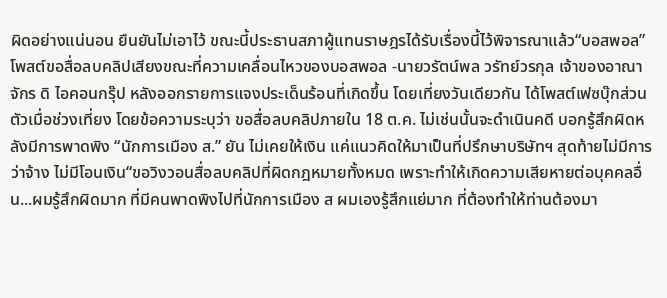ผิดอย่างแน่นอน ยืนยันไม่เอาไว้ ขณะนี้ประธานสภาผู้แทนราษฎรได้รับเรื่องนี้ไว้พิจารณาแล้ว“บอสพอล” โพสต์ขอสื่อลบคลิปเสียงขณะที่ความเคลื่อนไหวของบอสพอล -นายวรัตน์พล วรัทย์วรกุล เจ้าของอาณาจักร ดิ ไอคอนกรุ๊ป หลังออกรายการแจงประเด็นร้อนที่เกิดขึ้น โดยเที่ยงวันเดียวกัน ได้โพสต์เฟซบุ๊กส่วนตัวเมื่อช่วงเที่ยง โดยข้อความระบุว่า ขอสื่อลบคลิปภายใน 18 ต.ค. ไม่เช่นนั้นจะดำเนินคดี บอกรู้สึกผิดหลังมีการพาดพิง “นักการเมือง ส.” ยัน ไม่เคยให้เงิน แค่แนวคิดให้มาเป็นที่ปรึกษาบริษัทฯ สุดท้ายไม่มีการว่าจ้าง ไม่มีโอนเงิน“ขอวิงวอนสื่อลบคลิปที่ผิดกฎหมายทั้งหมด เพราะทำให้เกิดความเสียหายต่อบุคคลอื่น...ผมรู้สึกผิดมาก ที่มีคนพาดพิงไปที่นักการเมือง ส ผมเองรู้สึกแย่มาก ที่ต้องทำให้ท่านต้องมา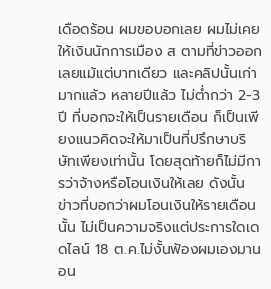เดือดร้อน ผมขอบอกเลย ผมไม่เคยให้เงินนักการเมือง ส ตามที่ข่าวออกเลยแม้แต่บาทเดียว และคลิปนั้นเก่ามากแล้ว หลายปีแล้ว ไม่ต่ำกว่า 2-3 ปี ที่บอกจะให้เป็นรายเดือน ก็เป็นเพียงแนวคิดจะให้มาเป็นที่ปรึกษาบริษัทเพียงเท่านั้น โดยสุดท้ายก็ไม่มีการว่าจ้างหรือโอนเงินให้เลย ดังนั้น ข่าวที่บอกว่าผมโอนเงินให้รายเดือนนั้น ไม่เป็นความจริงแต่ประการใดเดดไลน์ 18 ต.ค.ไม่งั้นฟ้องผมเองมานอน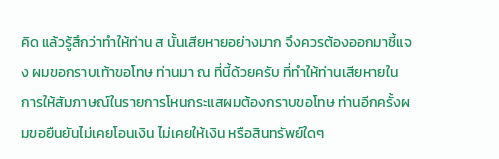คิด แล้วรู้สึกว่าทำให้ท่าน ส นั้นเสียหายอย่างมาก จึงควรต้องออกมาชี้แจง ผมขอกราบเท้าขอโทษ ท่านมา ณ ที่นี้ด้วยครับ ที่ทำให้ท่านเสียหายในการให้สัมภาษณ์ในรายการโหนกระแสผมต้องกราบขอโทษ ท่านอีกครั้งผมขอยืนยันไม่เคยโอนเงิน ไม่เคยให้เงิน หรือสินทรัพย์ใดๆ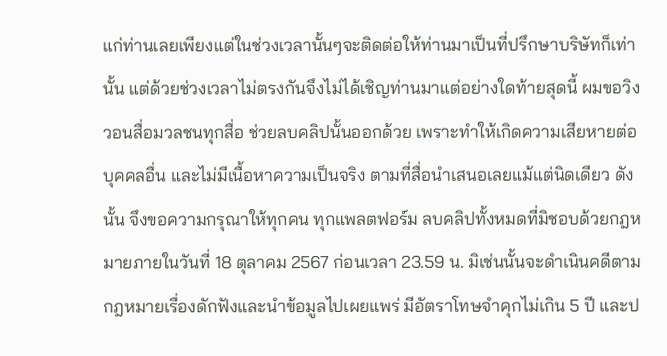แก่ท่านเลยเพียงแต่ในช่วงเวลานั้นๆจะติดต่อให้ท่านมาเป็นที่ปรึกษาบริษัทก็เท่านั้น แต่ด้วยช่วงเวลาไม่ตรงกันจึงไม่ได้เชิญท่านมาแต่อย่างใดท้ายสุดนี้ ผมขอวิงวอนสื่อมวลชนทุกสื่อ ช่วยลบคลิปนั้นออกด้วย เพราะทำให้เกิดความเสียหายต่อบุคคลอื่น และไม่มีเนื้อหาความเป็นจริง ตามที่สื่อนำเสนอเลยแม้แต่นิดเดียว ดังนั้น จึงขอความกรุณาให้ทุกคน ทุกแพลตฟอร์ม ลบคลิปทั้งหมดที่มิชอบด้วยกฎหมายภายในวันที่ 18 ตุลาคม 2567 ก่อนเวลา 23.59 น. มิเช่นนั้นจะดำเนินคดีตามกฎหมายเรื่องดักฟังและนำข้อมูลไปเผยแพร่ มีอัตราโทษจำคุกไม่เกิน 5 ปี และป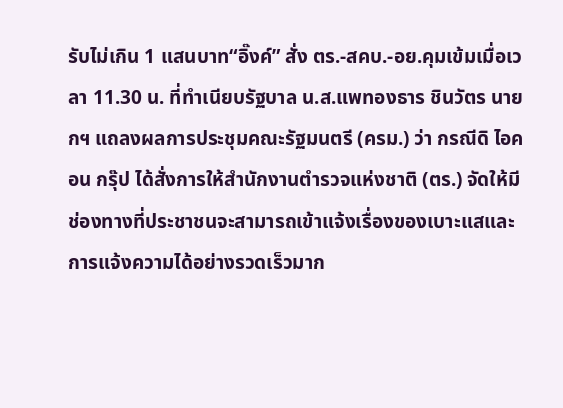รับไม่เกิน 1 แสนบาท“อิ๊งค์” สั่ง ตร.-สคบ.-อย.คุมเข้มเมื่อเวลา 11.30 น. ที่ทำเนียบรัฐบาล น.ส.แพทองธาร ชินวัตร นายกฯ แถลงผลการประชุมคณะรัฐมนตรี (ครม.) ว่า กรณีดิ ไอคอน กรุ๊ป ได้สั่งการให้สำนักงานตำรวจแห่งชาติ (ตร.) จัดให้มีช่องทางที่ประชาชนจะสามารถเข้าแจ้งเรื่องของเบาะแสและการแจ้งความได้อย่างรวดเร็วมาก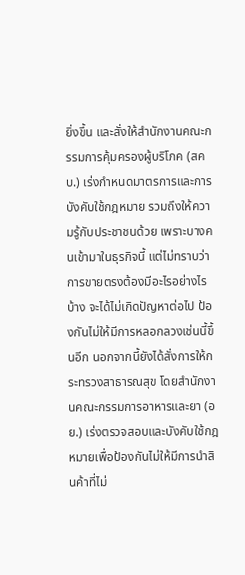ยิ่งขึ้น และสั่งให้สำนักงานคณะกรรมการคุ้มครองผู้บริโภค (สคบ.) เร่งกำหนดมาตรการและการบังคับใช้กฎหมาย รวมถึงให้ความรู้กับประชาชนด้วย เพราะบางคนเข้ามาในธุรกิจนี้ แต่ไม่ทราบว่าการขายตรงต้องมีอะไรอย่างไรบ้าง จะได้ไม่เกิดปัญหาต่อไป ป้องกันไม่ให้มีการหลอกลวงเช่นนี้ขึ้นอีก นอกจากนี้ยังได้สั่งการให้กระทรวงสาธารณสุข โดยสำนักงานคณะกรรมการอาหารและยา (อย.) เร่งตรวจสอบและบังคับใช้กฎหมายเพื่อป้องกันไม่ให้มีการนำสินค้าที่ไม่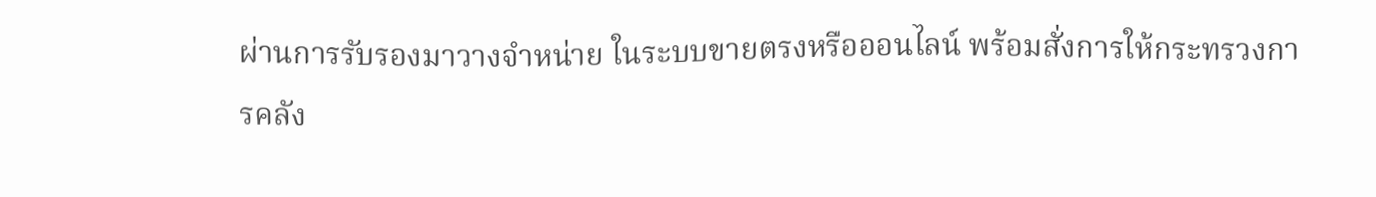ผ่านการรับรองมาวางจำหน่าย ในระบบขายตรงหรือออนไลน์ พร้อมสั่งการให้กระทรวงการคลัง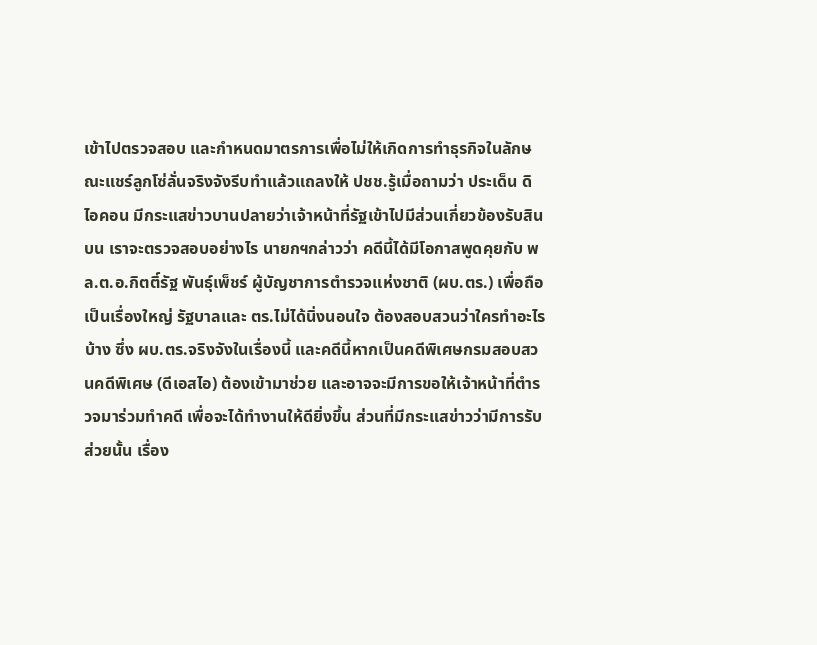เข้าไปตรวจสอบ และกำหนดมาตรการเพื่อไม่ให้เกิดการทำธุรกิจในลักษณะแชร์ลูกโซ่ลั่นจริงจังรีบทำแล้วแถลงให้ ปชช.รู้เมื่อถามว่า ประเด็น ดิ ไอคอน มีกระแสข่าวบานปลายว่าเจ้าหน้าที่รัฐเข้าไปมีส่วนเกี่ยวข้องรับสินบน เราจะตรวจสอบอย่างไร นายกฯกล่าวว่า คดีนี้ได้มีโอกาสพูดคุยกับ พล.ต.อ.กิตติ์รัฐ พันธุ์เพ็ชร์ ผู้บัญชาการตำรวจแห่งชาติ (ผบ.ตร.) เพื่อถือเป็นเรื่องใหญ่ รัฐบาลและ ตร.ไม่ได้นิ่งนอนใจ ต้องสอบสวนว่าใครทำอะไรบ้าง ซึ่ง ผบ.ตร.จริงจังในเรื่องนี้ และคดีนี้หากเป็นคดีพิเศษกรมสอบสวนคดีพิเศษ (ดีเอสไอ) ต้องเข้ามาช่วย และอาจจะมีการขอให้เจ้าหน้าที่ตำรวจมาร่วมทำคดี เพื่อจะได้ทำงานให้ดียิ่งขึ้น ส่วนที่มีกระแสข่าวว่ามีการรับส่วยนั้น เรื่อง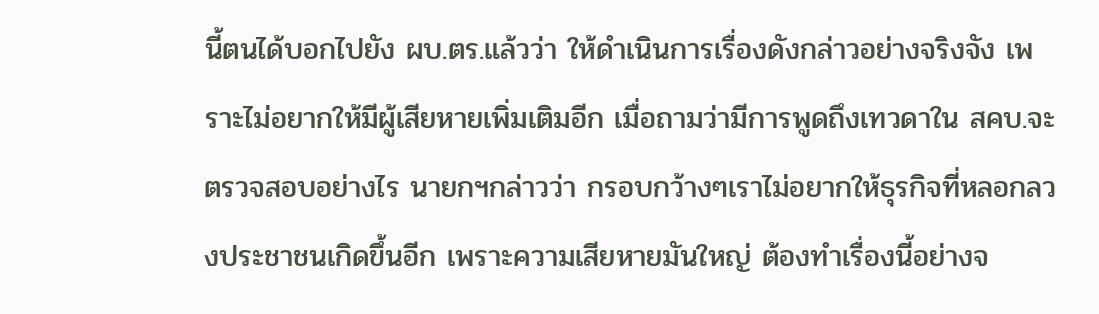นี้ตนได้บอกไปยัง ผบ.ตร.แล้วว่า ให้ดำเนินการเรื่องดังกล่าวอย่างจริงจัง เพราะไม่อยากให้มีผู้เสียหายเพิ่มเติมอีก เมื่อถามว่ามีการพูดถึงเทวดาใน สคบ.จะตรวจสอบอย่างไร นายกฯกล่าวว่า กรอบกว้างๆเราไม่อยากให้ธุรกิจที่หลอกลวงประชาชนเกิดขึ้นอีก เพราะความเสียหายมันใหญ่ ต้องทำเรื่องนี้อย่างจ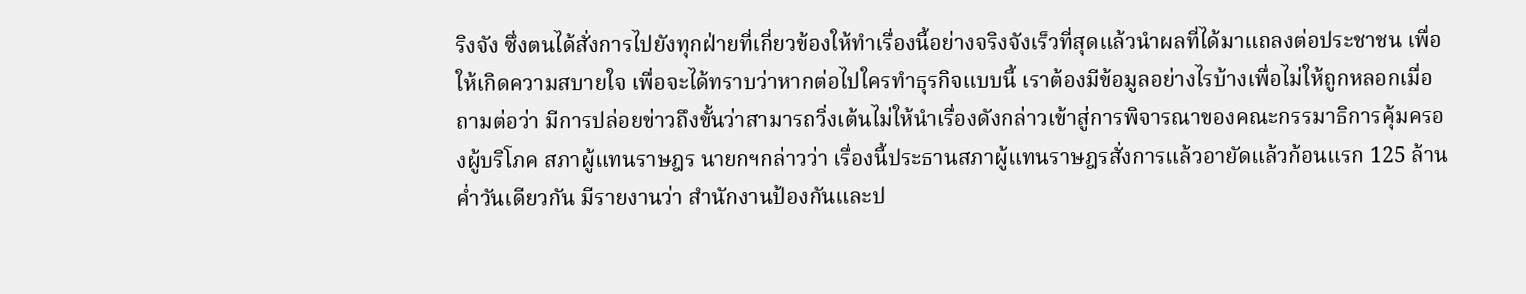ริงจัง ซึ่งตนได้สั่งการไปยังทุกฝ่ายที่เกี่ยวข้องให้ทำเรื่องนี้อย่างจริงจังเร็วที่สุดแล้วนำผลที่ได้มาแถลงต่อประชาชน เพื่อให้เกิดความสบายใจ เพื่อจะได้ทราบว่าหากต่อไปใครทำธุรกิจแบบนี้ เราต้องมีข้อมูลอย่างไรบ้างเพื่อไม่ให้ถูกหลอกเมื่อถามต่อว่า มีการปล่อยข่าวถึงขั้นว่าสามารถวิ่งเต้นไม่ให้นำเรื่องดังกล่าวเข้าสู่การพิจารณาของคณะกรรมาธิการคุ้มครองผู้บริโภค สภาผู้แทนราษฎร นายกฯกล่าวว่า เรื่องนี้ประธานสภาผู้แทนราษฎรสั่งการแล้วอายัดแล้วก้อนแรก 125 ล้านค่ำวันเดียวกัน มีรายงานว่า สำนักงานป้องกันและป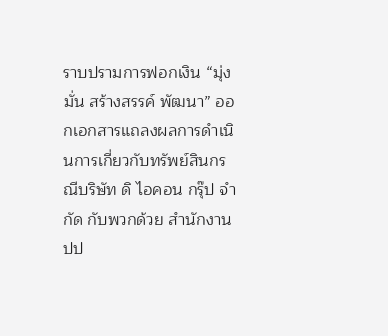ราบปรามการฟอกเงิน “มุ่งมั่น สร้างสรรค์ พัฒนา” ออกเอกสารแถลงผลการดำเนินการเกี่ยวกับทรัพย์สินกรณีบริษัท ดิ ไอคอน กรุ๊ป จำกัด กับพวกด้วย สำนักงาน ปป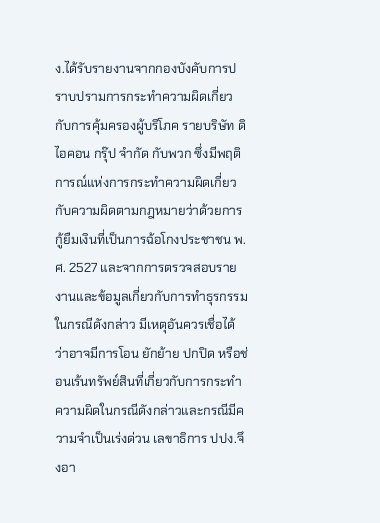ง.ได้รับรายงานจากกองบังคับการปราบปรามการกระทำความผิดเกี่ยวกับการคุ้มครองผู้บริโภค รายบริษัท ดิ ไอคอน กรุ๊ป จำกัด กับพวก ซึ่งมีพฤติการณ์แห่งการกระทำความผิดเกี่ยวกับความผิดตามกฎหมายว่าด้วยการกู้ยืมเงินที่เป็นการฉ้อโกงประชาชน พ.ศ. 2527 และจากการตรวจสอบรายงานและข้อมูลเกี่ยวกับการทำธุรกรรมในกรณีดังกล่าว มีเหตุอันควรเชื่อได้ว่าอาจมีการโอน ยักย้าย ปกปิด หรือช่อนเร้นทรัพย์สินที่เกี่ยวกับการกระทำความผิดในกรณีดังกล่าวและกรณีมีความจำเป็นเร่งด่วน เลขาธิการ ปปง.จึงอา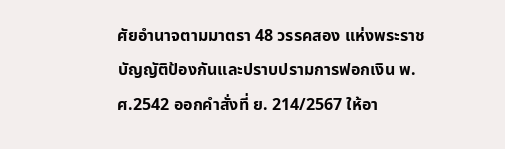ศัยอำนาจตามมาตรา 48 วรรคสอง แห่งพระราชบัญญัติป้องกันและปราบปรามการฟอกเงิน พ.ศ.2542 ออกคำสั่งที่ ย. 214/2567 ให้อา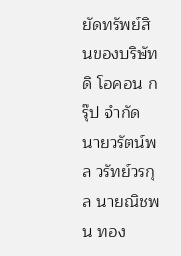ยัดทรัพย์สินของบริษัท ดิ โอคอน กรุ๊ป จำกัด นายวรัตน์พล วรัทย์วรกุล นายณิชพน ทอง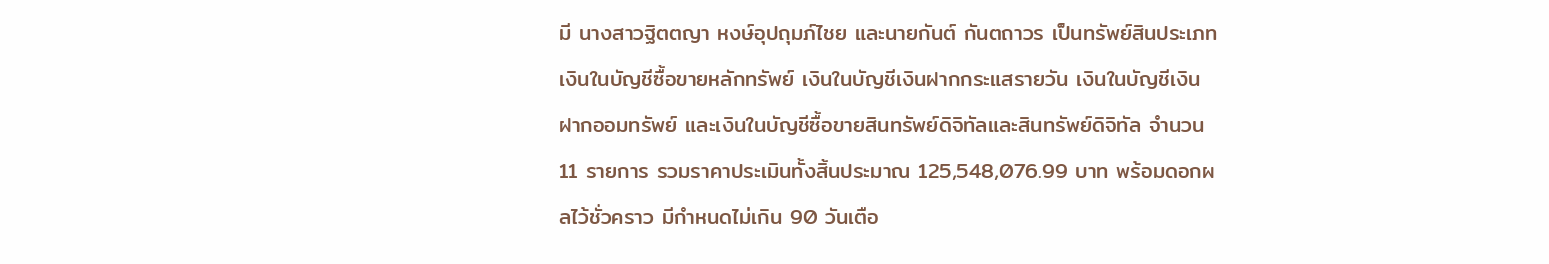มี นางสาวฐิตตญา หงษ์อุปถุมภ์ไชย และนายกันต์ กันตถาวร เป็นทรัพย์สินประเภทเงินในบัญชีซื้อขายหลักทรัพย์ เงินในบัญชีเงินฝากกระแสรายวัน เงินในบัญชีเงินฝากออมทรัพย์ และเงินในบัญชีซื้อขายสินทรัพย์ดิจิทัลและสินทรัพย์ดิจิทัล จำนวน 11 รายการ รวมราคาประเมินทั้งสิ้นประมาณ 125,548,076.99 บาท พร้อมดอกผลไว้ชั่วคราว มีกำหนดไม่เกิน 90 วันเตือ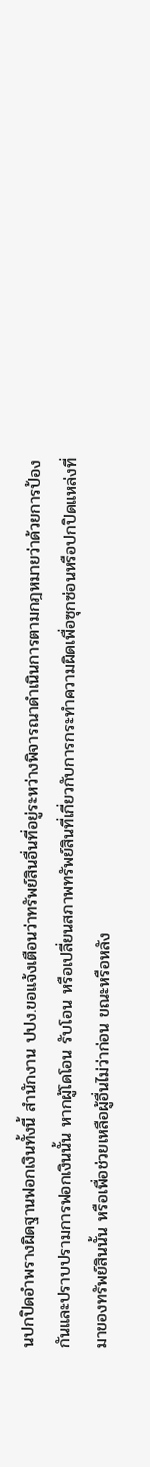นปกปิดอำพรางผิดฐานฟอกเงินทั้งนี้ สำนักงาน ปปง.ขอแจ้งเตือนว่าทรัพย์สินอื่นที่อยู่ระหว่างพิจารณาดำเนินการตามกฎหมายว่าด้วยการป้องกันและปราบปรามการฟอกเงินนั้น หากผู้โดโอน รับโอน หรือเปลี่ยนสภาพทรัพย์สินที่เกี่ยวกับการกระทำความผิดเพื่อซุกซ่อนหรือปกปิดแหล่งที่มาของทรัพย์สินนั้น หรือเพื่อช่วยเหลือผู้อื่นไม่ว่าก่อน ขณะหรือหลัง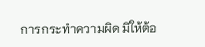การกระทำความผิด มิให้ต้อ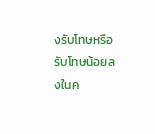งรับโทษหรือรับโทษน้อยลงในค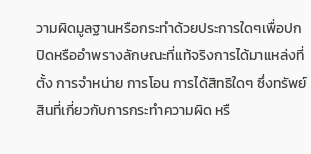วามผิดมูลฐานหรือกระทำด้วยประการใดๆเพื่อปกปิดหรืออำพรางลักษณะที่แท้จริงการได้มาแหล่งที่ตั้ง การจำหน่าย การโอน การได้สิทธิใดๆ ซึ่งทรัพย์สินที่เกี่ยวกับการกระทำความผิด หรื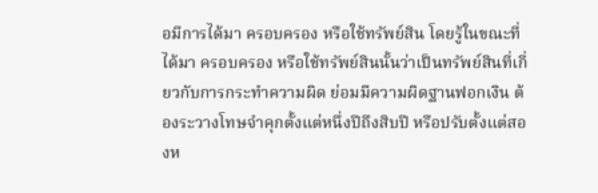อมีการได้มา ครอบครอง หรือใช้ทรัพย์สิน โดยรู้ในขณะที่ได้มา ครอบครอง หรือใช้ทรัพย์สินนั้นว่าเป็นทรัพย์สินที่เกี่ยวกับการกระทำความผิด ย่อมมีความผิดฐานฟอกเงิน ต้องระวางโทษจำคุกตั้งแต่หนึ่งปีถึงสิบปี หรือปรับตั้งแต่สองห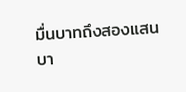มื่นบาทถึงสองแสนบา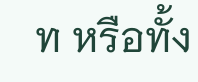ท หรือทั้ง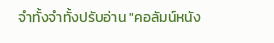จำทั้งจำทั้งปรับอ่าน "คอลัมน์หนัง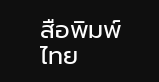สือพิมพ์ไทย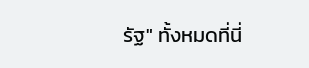รัฐ" ทั้งหมดที่นี่